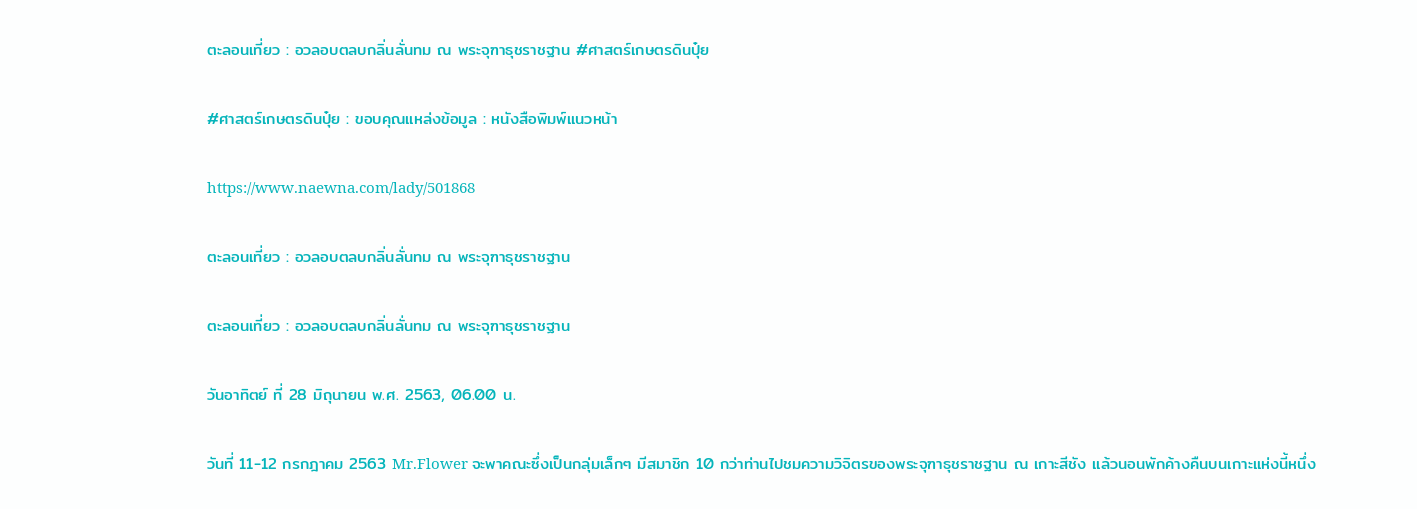ตะลอนเที่ยว : อวลอบตลบกลิ่นลั่นทม ณ พระจุฑาธุชราชฐาน #ศาสตร์เกษตรดินปุ๋ย

#ศาสตร์เกษตรดินปุ๋ย : ขอบคุณแหล่งข้อมูล : หนังสือพิมพ์แนวหน้า

https://www.naewna.com/lady/501868

ตะลอนเที่ยว : อวลอบตลบกลิ่นลั่นทม ณ พระจุฑาธุชราชฐาน

ตะลอนเที่ยว : อวลอบตลบกลิ่นลั่นทม ณ พระจุฑาธุชราชฐาน

วันอาทิตย์ ที่ 28 มิถุนายน พ.ศ. 2563, 06.00 น.

วันที่ 11-12 กรกฎาคม 2563 Mr.Flower จะพาคณะซึ่งเป็นกลุ่มเล็กๆ มีสมาชิก 10 กว่าท่านไปชมความวิจิตรของพระจุฑาธุชราชฐาน ณ เกาะสีชัง แล้วนอนพักค้างคืนบนเกาะแห่งนี้หนึ่ง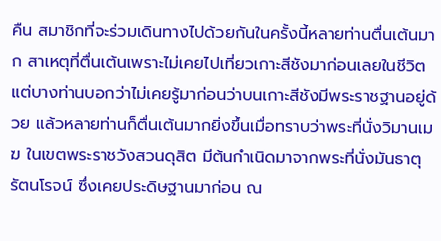คืน สมาชิกที่จะร่วมเดินทางไปด้วยกันในครั้งนี้หลายท่านตื่นเต้นมาก สาเหตุที่ตื่นเต้นเพราะไม่เคยไปเที่ยวเกาะสีชังมาก่อนเลยในชีวิต แต่บางท่านบอกว่าไม่เคยรู้มาก่อนว่าบนเกาะสีชังมีพระราชฐานอยู่ด้วย แล้วหลายท่านก็ตื่นเต้นมากยิ่งขึ้นเมื่อทราบว่าพระที่นั่งวิมานเมฆ ในเขตพระราชวังสวนดุสิต มีต้นกำเนิดมาจากพระที่นั่งมันธาตุรัตนโรจน์ ซึ่งเคยประดิษฐานมาก่อน ณ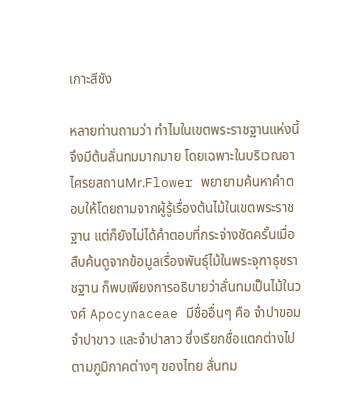เกาะสีชัง

หลายท่านถามว่า ทำไมในเขตพระราชฐานแห่งนี้จึงมีต้นลั่นทมมากมาย โดยเฉพาะในบริเวณอาไศรยสถานMr.Flower พยายามค้นหาคำตอบให้โดยถามจากผู้รู้เรื่องต้นไม้ในเขตพระราชฐาน แต่ก็ยังไม่ได้คำตอบที่กระจ่างชัดครั้นเมื่อสืบค้นดูจากข้อมูลเรื่องพันธุ์ไม้ในพระจุฑาธุชราชฐาน ก็พบเพียงการอธิบายว่าลั่นทมเป็นไม้ในวงศ์ Apocynaceae มีชื่ออื่นๆ คือ จำปาขอม จำปาขาว และจำปาลาว ซึ่งเรียกชื่อแตกต่างไปตามภูมิภาคต่างๆ ของไทย ลั่นทม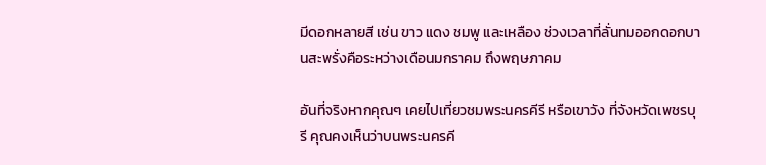มีดอกหลายสี เช่น ขาว แดง ชมพู และเหลือง ช่วงเวลาที่ลั่นทมออกดอกบานสะพรั่งคือระหว่างเดือนมกราคม ถึงพฤษภาคม

อันที่จริงหากคุณๆ เคยไปเที่ยวชมพระนครคีรี หรือเขาวัง ที่จังหวัดเพชรบุรี คุณคงเห็นว่าบนพระนครคี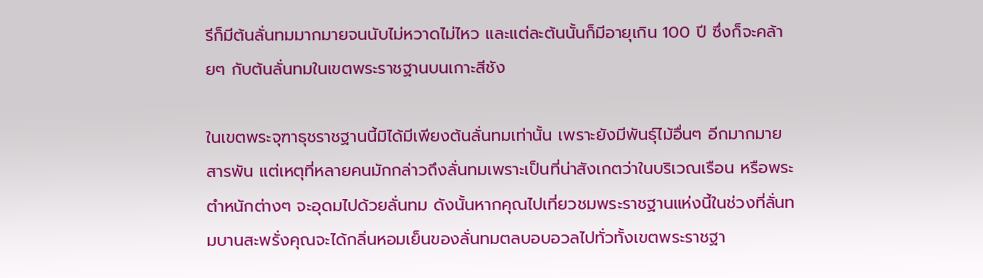รีก็มีต้นลั่นทมมากมายจนนับไม่หวาดไม่ไหว และแต่ละต้นนั้นก็มีอายุเกิน 100 ปี ซึ่งก็จะคล้ายๆ กับต้นลั่นทมในเขตพระราชฐานบนเกาะสีชัง

ในเขตพระจุฑาธุชราชฐานนี้มิได้มีเพียงต้นลั่นทมเท่านั้น เพราะยังมีพันธุ์ไม้อื่นๆ อีกมากมายสารพัน แต่เหตุที่หลายคนมักกล่าวถึงลั่นทมเพราะเป็นที่น่าสังเกตว่าในบริเวณเรือน หรือพระตำหนักต่างๆ จะอุดมไปด้วยลั่นทม ดังนั้นหากคุณไปเที่ยวชมพระราชฐานแห่งนี้ในช่วงที่ลั่นทมบานสะพรั่งคุณจะได้กลิ่นหอมเย็นของลั่นทมตลบอบอวลไปทั่วทั้งเขตพระราชฐา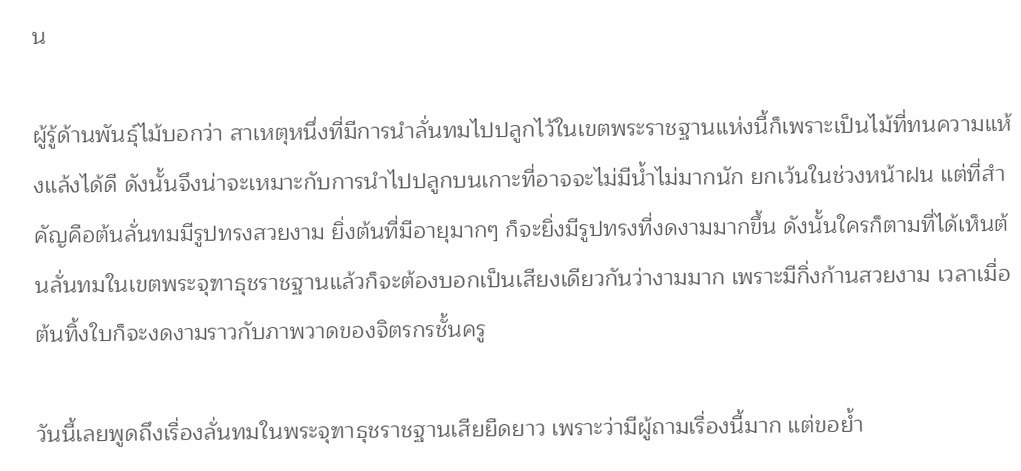น

ผู้รู้ด้านพันธุ์ไม้บอกว่า สาเหตุหนึ่งที่มีการนำลั่นทมไปปลูกไว้ในเขตพระราชฐานแห่งนี้ก็เพราะเป็นไม้ที่ทนความแห้งแล้งได้ดี ดังนั้นจึงน่าจะเหมาะกับการนำไปปลูกบนเกาะที่อาจจะไม่มีน้ำไม่มากนัก ยกเว้นในช่วงหน้าฝน แต่ที่สำคัญคือต้นลั่นทมมีรูปทรงสวยงาม ยิ่งต้นที่มีอายุมากๆ ก็จะยิ่งมีรูปทรงที่งดงามมากขึ้น ดังนั้นใครก็ตามที่ได้เห็นต้นลั่นทมในเขตพระจุฑาธุชราชฐานแล้วก็จะต้องบอกเป็นเสียงเดียวกันว่างามมาก เพราะมีกิ่งก้านสวยงาม เวลาเมื่อต้นทิ้งใบก็จะงดงามราวกับภาพวาดของจิตรกรชั้นครู

วันนี้เลยพูดถึงเรื่องลั่นทมในพระจุฑาธุชราชฐานเสียยืดยาว เพราะว่ามีผู้ถามเรื่องนี้มาก แต่ขอย้ำ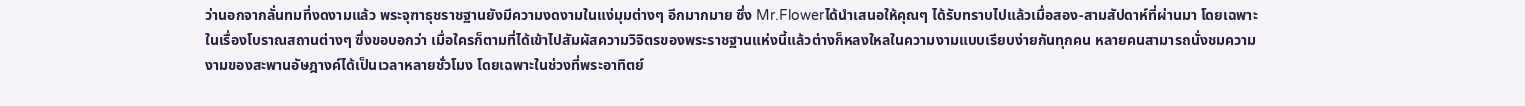ว่านอกจากลั่นทมที่งดงามแล้ว พระจุฑาธุชราชฐานยังมีความงดงามในแง่มุมต่างๆ อีกมากมาย ซึ่ง Mr.Flowerได้นำเสนอให้คุณๆ ได้รับทราบไปแล้วเมื่อสอง-สามสัปดาห์ที่ผ่านมา โดยเฉพาะในเรื่องโบราณสถานต่างๆ ซึ่งขอบอกว่า เมื่อใครก็ตามที่ได้เข้าไปสัมผัสความวิจิตรของพระราชฐานแห่งนี้แล้วต่างก็หลงใหลในความงามแบบเรียบง่ายกันทุกคน หลายคนสามารถนั่งชมความงามของสะพานอัษฎางค์ได้เป็นเวลาหลายชั่วโมง โดยเฉพาะในช่วงที่พระอาทิตย์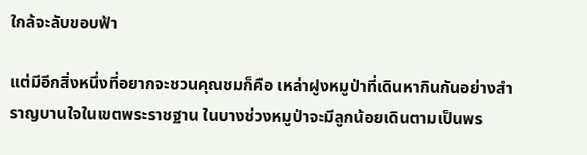ใกล้จะลับขอบฟ้า

แต่มีอีกสิ่งหนึ่งที่อยากจะชวนคุณชมก็คือ เหล่าฝูงหมูป่าที่เดินหากินกันอย่างสำราญบานใจในเขตพระราชฐาน ในบางช่วงหมูป่าจะมีลูกน้อยเดินตามเป็นพร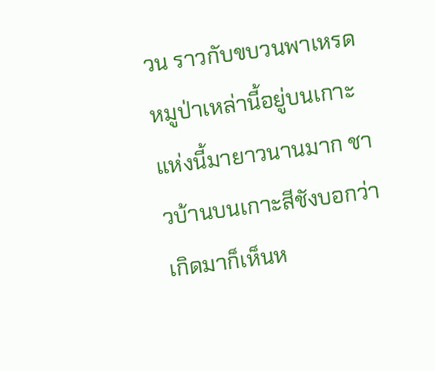วน ราวกับขบวนพาเหรด หมูป่าเหล่านี้อยู่บนเกาะแห่งนี้มายาวนานมาก ชาวบ้านบนเกาะสีชังบอกว่า เกิดมาก็เห็นห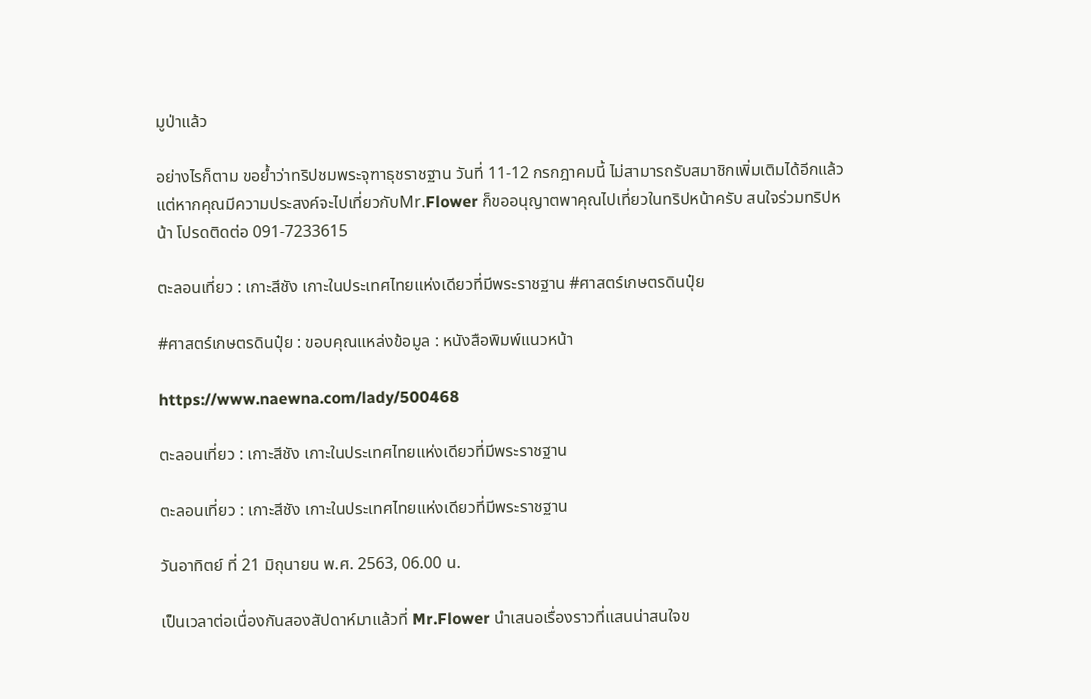มูป่าแล้ว

อย่างไรก็ตาม ขอย้ำว่าทริปชมพระจุฑาธุชราชฐาน วันที่ 11-12 กรกฎาคมนี้ ไม่สามารถรับสมาชิกเพิ่มเติมได้อีกแล้ว แต่หากคุณมีความประสงค์จะไปเที่ยวกับMr.Flower ก็ขออนุญาตพาคุณไปเที่ยวในทริปหน้าครับ สนใจร่วมทริปหน้า โปรดติดต่อ 091-7233615

ตะลอนเที่ยว : เกาะสีชัง เกาะในประเทศไทยแห่งเดียวที่มีพระราชฐาน #ศาสตร์เกษตรดินปุ๋ย

#ศาสตร์เกษตรดินปุ๋ย : ขอบคุณแหล่งข้อมูล : หนังสือพิมพ์แนวหน้า

https://www.naewna.com/lady/500468

ตะลอนเที่ยว : เกาะสีชัง เกาะในประเทศไทยแห่งเดียวที่มีพระราชฐาน

ตะลอนเที่ยว : เกาะสีชัง เกาะในประเทศไทยแห่งเดียวที่มีพระราชฐาน

วันอาทิตย์ ที่ 21 มิถุนายน พ.ศ. 2563, 06.00 น.

เป็นเวลาต่อเนื่องกันสองสัปดาห์มาแล้วที่ Mr.Flower นำเสนอเรื่องราวที่แสนน่าสนใจข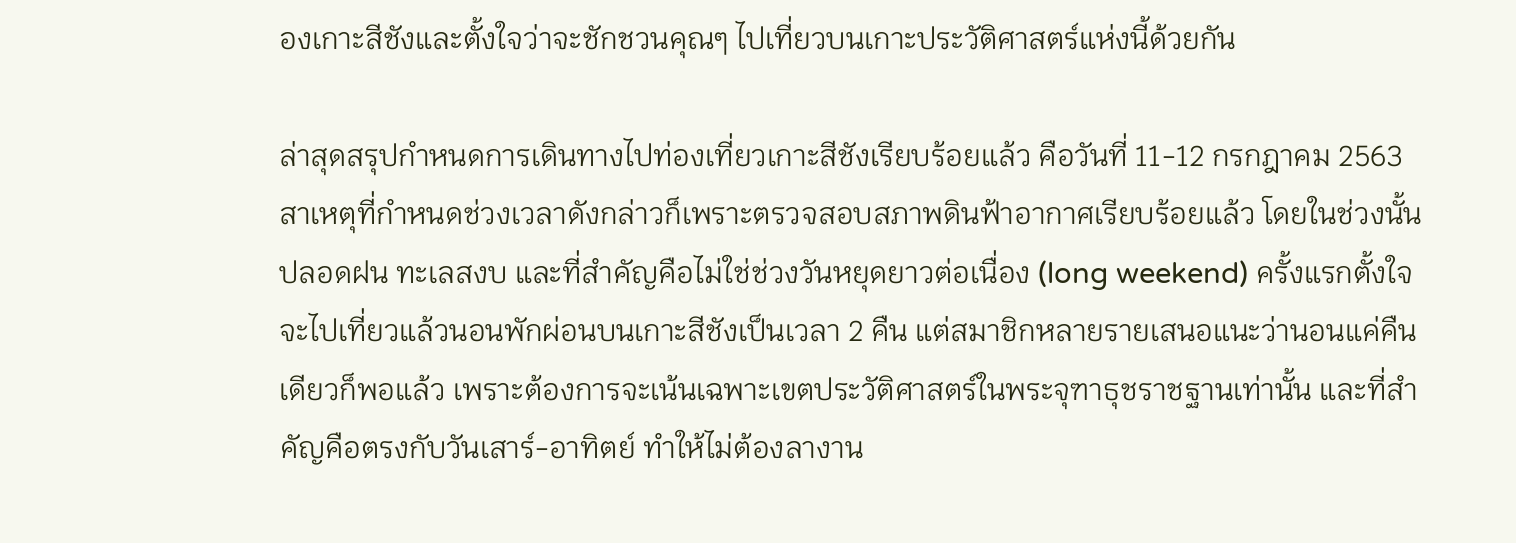องเกาะสีชังและตั้งใจว่าจะชักชวนคุณๆ ไปเที่ยวบนเกาะประวัติศาสตร์แห่งนี้ด้วยกัน

ล่าสุดสรุปกำหนดการเดินทางไปท่องเที่ยวเกาะสีชังเรียบร้อยแล้ว คือวันที่ 11-12 กรกฎาคม 2563 สาเหตุที่กำหนดช่วงเวลาดังกล่าวก็เพราะตรวจสอบสภาพดินฟ้าอากาศเรียบร้อยแล้ว โดยในช่วงนั้นปลอดฝน ทะเลสงบ และที่สำคัญคือไม่ใช่ช่วงวันหยุดยาวต่อเนื่อง (long weekend) ครั้งแรกตั้งใจจะไปเที่ยวแล้วนอนพักผ่อนบนเกาะสีชังเป็นเวลา 2 คืน แต่สมาชิกหลายรายเสนอแนะว่านอนแค่คืนเดียวก็พอแล้ว เพราะต้องการจะเน้นเฉพาะเขตประวัติศาสตร์ในพระจุฑาธุชราชฐานเท่านั้น และที่สำคัญคือตรงกับวันเสาร์-อาทิตย์ ทำให้ไม่ต้องลางาน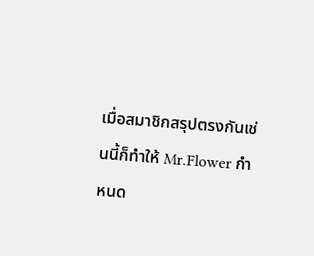เมื่อสมาชิกสรุปตรงกันเช่นนี้ก็ทำให้ Mr.Flower กำหนด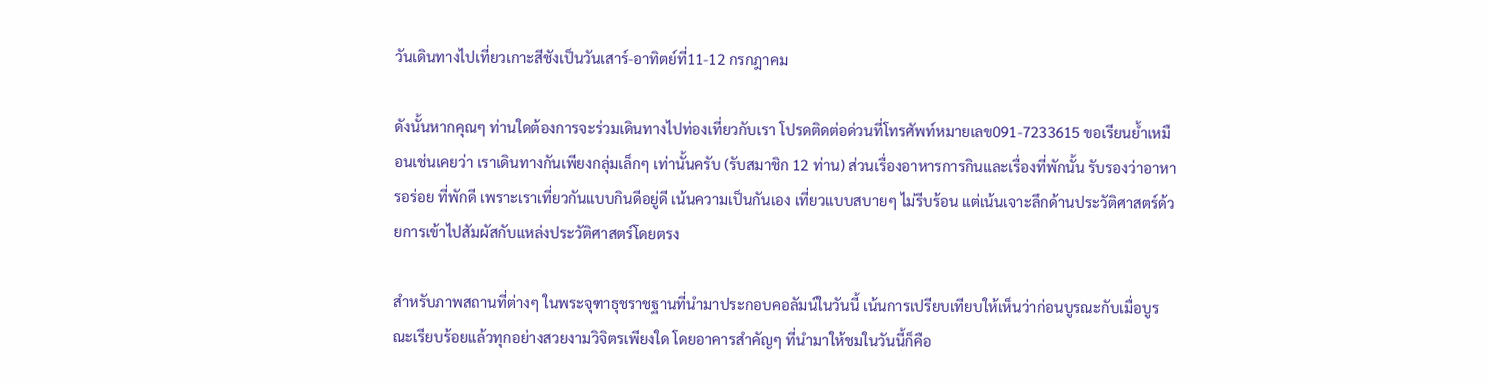วันเดินทางไปเที่ยวเกาะสีชังเป็นวันเสาร์-อาทิตย์ที่11-12 กรกฎาคม

ดังนั้นหากคุณๆ ท่านใดต้องการจะร่วมเดินทางไปท่องเที่ยวกับเรา โปรดติดต่อด่วนที่โทรศัพท์หมายเลข091-7233615 ขอเรียนย้ำเหมือนเช่นเคยว่า เราเดินทางกันเพียงกลุ่มเล็กๆ เท่านั้นครับ (รับสมาชิก 12 ท่าน) ส่วนเรื่องอาหารการกินและเรื่องที่พักนั้น รับรองว่าอาหารอร่อย ที่พักดี เพราะเราเที่ยวกันแบบกินดีอยู่ดี เน้นความเป็นกันเอง เที่ยวแบบสบายๆ ไม่รีบร้อน แต่เน้นเจาะลึกด้านประวัติศาสตร์ด้วยการเข้าไปสัมผัสกับแหล่งประวัติศาสตร์โดยตรง

สำหรับภาพสถานที่ต่างๆ ในพระจุฑาธุชราชฐานที่นำมาประกอบคอลัมน์ในวันนี้ เน้นการเปรียบเทียบให้เห็นว่าก่อนบูรณะกับเมื่อบูรณะเรียบร้อยแล้วทุกอย่างสวยงามวิจิตรเพียงใด โดยอาคารสำคัญๆ ที่นำมาให้ชมในวันนี้ก็คือ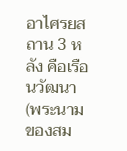อาไศรยสถาน 3 หลัง คือเรือนวัฒนา (พระนามของสม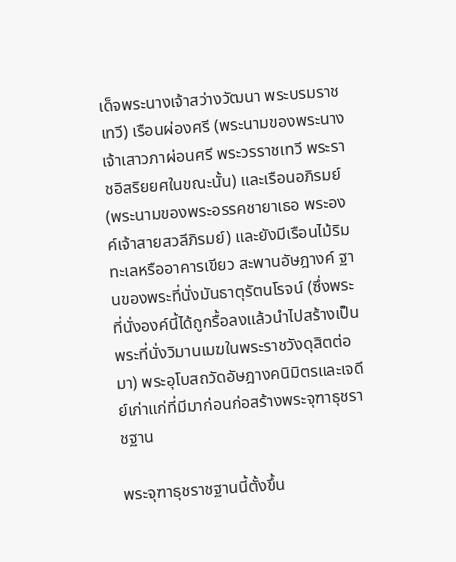เด็จพระนางเจ้าสว่างวัฒนา พระบรมราชเทวี) เรือนผ่องศรี (พระนามของพระนางเจ้าเสาวภาผ่อนศรี พระวรราชเทวี พระราชอิสริยยศในขณะนั้น) และเรือนอภิรมย์ (พระนามของพระอรรคชายาเธอ พระองค์เจ้าสายสวลีภิรมย์) และยังมีเรือนไม้ริมทะเลหรืออาคารเขียว สะพานอัษฎางค์ ฐานของพระที่นั่งมันธาตุรัตนโรจน์ (ซึ่งพระที่นั่งองค์นี้ได้ถูกรื้อลงแล้วนำไปสร้างเป็นพระที่นั่งวิมานเมฆในพระราชวังดุสิตต่อมา) พระอุโบสถวัดอัษฎางคนิมิตรและเจดีย์เก่าแก่ที่มีมาก่อนก่อสร้างพระจุฑาธุชราชฐาน

พระจุฑาธุชราชฐานนี้ตั้งขึ้น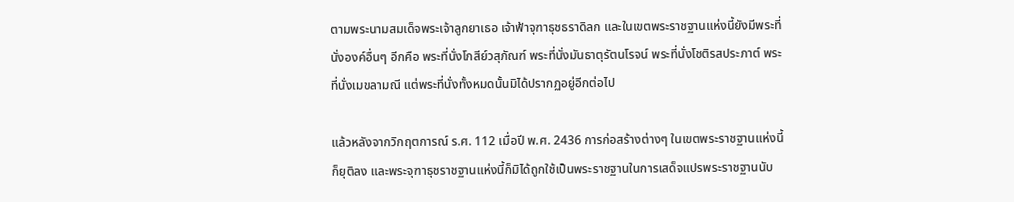ตามพระนามสมเด็จพระเจ้าลูกยาเธอ เจ้าฟ้าจุฑาธุชธราดิลก และในเขตพระราชฐานแห่งนี้ยังมีพระที่นั่งองค์อื่นๆ อีกคือ พระที่นั่งโกสีย์วสุภัณฑ์ พระที่นั่งมันธาตุรัตนโรจน์ พระที่นั่งโชติรสประภาต์ พระที่นั่งเมขลามณี แต่พระที่นั่งทั้งหมดนั้นมิได้ปรากฏอยู่อีกต่อไป

แล้วหลังจากวิกฤตการณ์ ร.ศ. 112 เมื่อปี พ.ศ. 2436 การก่อสร้างต่างๆ ในเขตพระราชฐานแห่งนี้ก็ยุติลง และพระจุฑาธุชราชฐานแห่งนี้ก็มิได้ถูกใช้เป็นพระราชฐานในการเสด็จแปรพระราชฐานนับ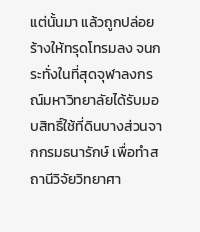แต่นั้นมา แล้วถูกปล่อยร้างให้ทรุดโทรมลง จนกระทั่งในที่สุดจุฬาลงกรณ์มหาวิทยาลัยได้รับมอบสิทธิ์ใช้ที่ดินบางส่วนจากกรมธนารักษ์ เพื่อทำสถานีวิจัยวิทยาศา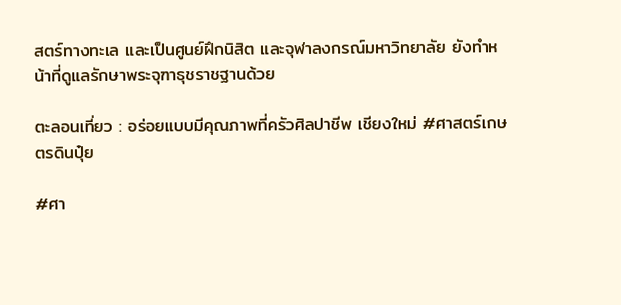สตร์ทางทะเล และเป็นศูนย์ฝึกนิสิต และจุฬาลงกรณ์มหาวิทยาลัย ยังทำหน้าที่ดูแลรักษาพระจุฑาธุชราชฐานด้วย

ตะลอนเที่ยว : อร่อยแบบมีคุณภาพที่ครัวศิลปาชีพ เชียงใหม่ #ศาสตร์เกษตรดินปุ๋ย

#ศา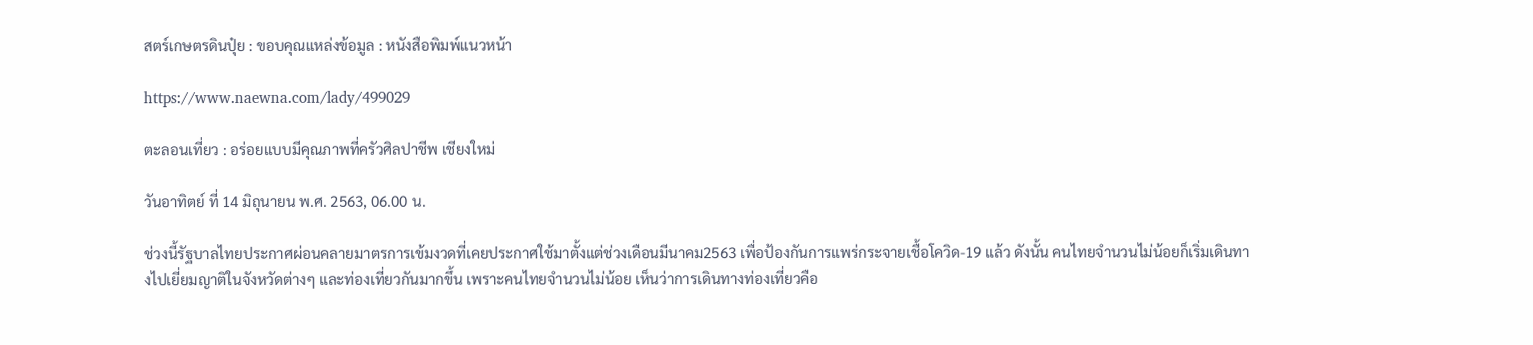สตร์เกษตรดินปุ๋ย : ขอบคุณแหล่งข้อมูล : หนังสือพิมพ์แนวหน้า

https://www.naewna.com/lady/499029

ตะลอนเที่ยว : อร่อยแบบมีคุณภาพที่ครัวศิลปาชีพ เชียงใหม่

วันอาทิตย์ ที่ 14 มิถุนายน พ.ศ. 2563, 06.00 น.

ช่วงนี้รัฐบาลไทยประกาศผ่อนคลายมาตรการเข้มงวดที่เคยประกาศใช้มาตั้งแต่ช่วงเดือนมีนาคม2563 เพื่อป้องกันการแพร่กระจายเชื้อโควิด-19 แล้ว ดังนั้น คนไทยจำนวนไม่น้อยก็เริ่มเดินทางไปเยี่ยมญาติในจังหวัดต่างๆ และท่องเที่ยวกันมากขึ้น เพราะคนไทยจำนวนไม่น้อย เห็นว่าการเดินทางท่องเที่ยวคือ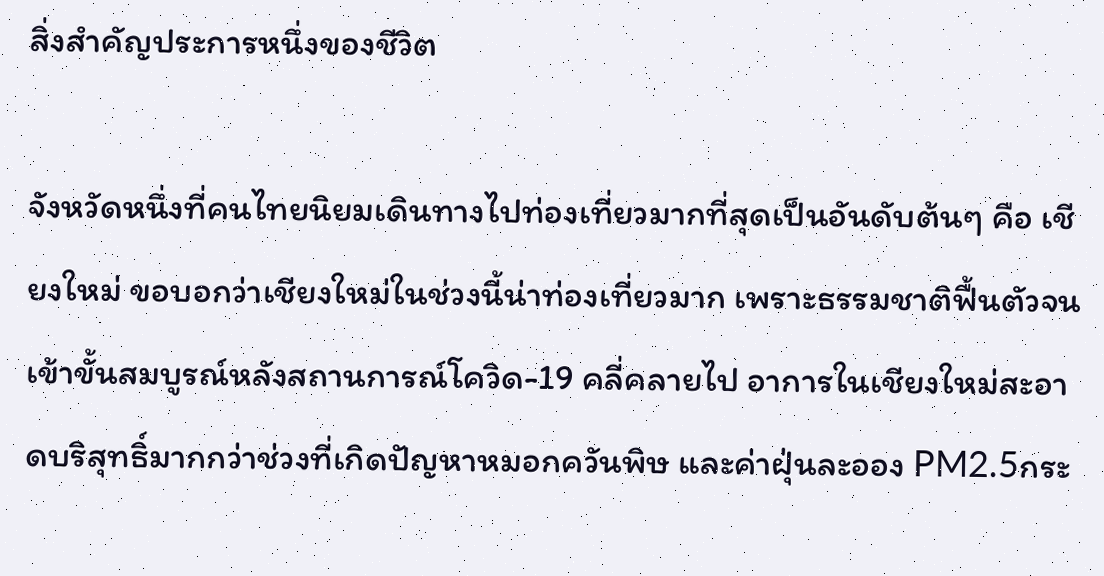สิ่งสำคัญประการหนึ่งของชีวิต

จังหวัดหนึ่งที่คนไทยนิยมเดินทางไปท่องเที่ยวมากที่สุดเป็นอันดับต้นๆ คือ เชียงใหม่ ขอบอกว่าเชียงใหม่ในช่วงนี้น่าท่องเที่ยวมาก เพราะธรรมชาติฟื้นตัวจนเข้าขั้นสมบูรณ์หลังสถานการณ์โควิด-19 คลี่คลายไป อาการในเชียงใหม่สะอาดบริสุทธิ์มากกว่าช่วงที่เกิดปัญหาหมอกควันพิษ และค่าฝุ่นละออง PM2.5กระ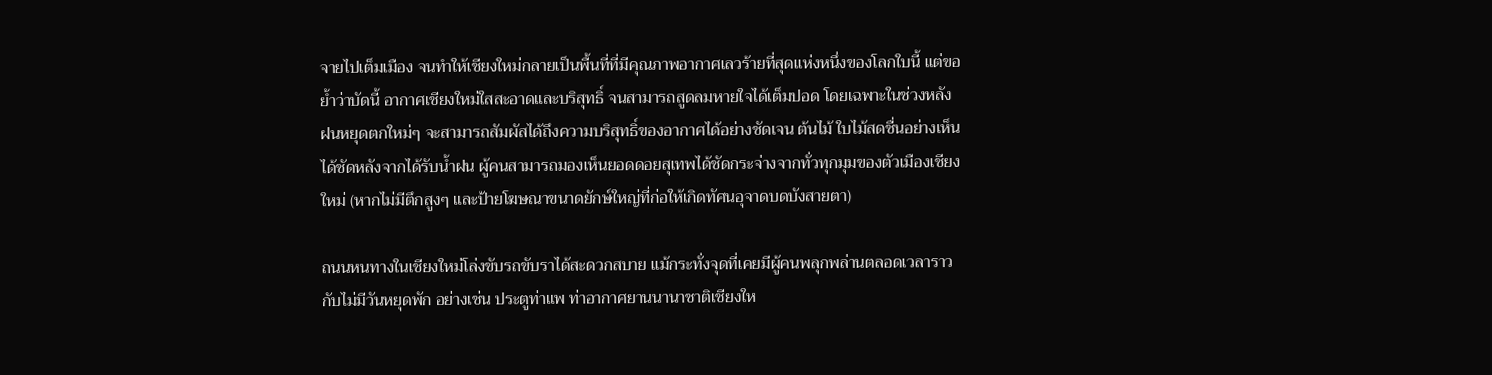จายไปเต็มเมือง จนทำให้เชียงใหม่กลายเป็นพื้นที่ที่มีคุณภาพอากาศเลวร้ายที่สุดแห่งหนึ่งของโลกใบนี้ แต่ขอย้ำว่าบัดนี้ อากาศเชียงใหม่ใสสะอาดและบริสุทธิ์ จนสามารถสูดลมหายใจได้เต็มปอด โดยเฉพาะในช่วงหลังฝนหยุดตกใหม่ๆ จะสามารถสัมผัสได้ถึงความบริสุทธิ์ของอากาศได้อย่างชัดเจน ต้นไม้ ใบไม้สดชื่นอย่างเห็นได้ชัดหลังจากได้รับน้ำฝน ผู้คนสามารถมองเห็นยอดดอยสุเทพได้ชัดกระจ่างจากทั่วทุกมุมของตัวเมืองเชียงใหม่ (หากไม่มีตึกสูงๆ และป้ายโฆษณาขนาดยักษ์ใหญ่ที่ก่อให้เกิดทัศนอุจาดบดบังสายตา)

ถนนหนทางในเชียงใหม่โล่งขับรถขับราได้สะดวกสบาย แม้กระทั่งจุดที่เคยมีผู้คนพลุกพล่านตลอดเวลาราวกับไม่มีวันหยุดพัก อย่างเช่น ประตูท่าแพ ท่าอากาศยานนานาชาติเชียงให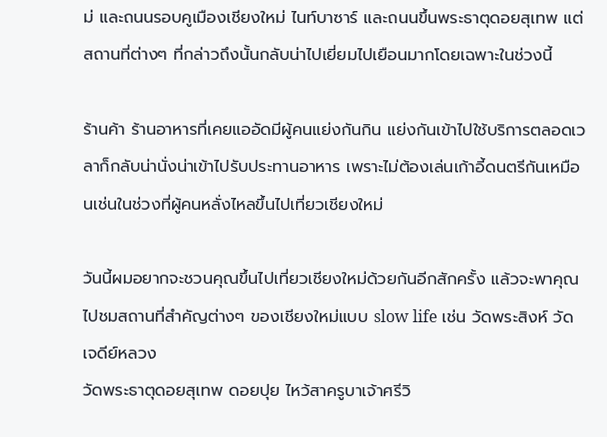ม่ และถนนรอบคูเมืองเชียงใหม่ ไนท์บาซาร์ และถนนขึ้นพระธาตุดอยสุเทพ แต่สถานที่ต่างๆ ที่กล่าวถึงนั้นกลับน่าไปเยี่ยมไปเยือนมากโดยเฉพาะในช่วงนี้

ร้านค้า ร้านอาหารที่เคยแออัดมีผู้คนแย่งกันกิน แย่งกันเข้าไปใช้บริการตลอดเวลาก็กลับน่านั่งน่าเข้าไปรับประทานอาหาร เพราะไม่ต้องเล่นเก้าอี้ดนตรีกันเหมือนเช่นในช่วงที่ผู้คนหลั่งไหลขึ้นไปเที่ยวเชียงใหม่

วันนี้ผมอยากจะชวนคุณขึ้นไปเที่ยวเชียงใหม่ด้วยกันอีกสักครั้ง แล้วจะพาคุณไปชมสถานที่สำคัญต่างๆ ของเชียงใหม่แบบ slow life เช่น วัดพระสิงห์ วัดเจดีย์หลวง
วัดพระธาตุดอยสุเทพ ดอยปุย ไหว้สาครูบาเจ้าศรีวิ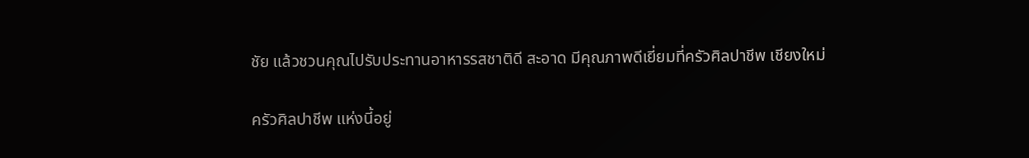ชัย แล้วชวนคุณไปรับประทานอาหารรสชาติดี สะอาด มีคุณภาพดีเยี่ยมที่ครัวศิลปาชีพ เชียงใหม่

ครัวศิลปาชีพ แห่งนี้อยู่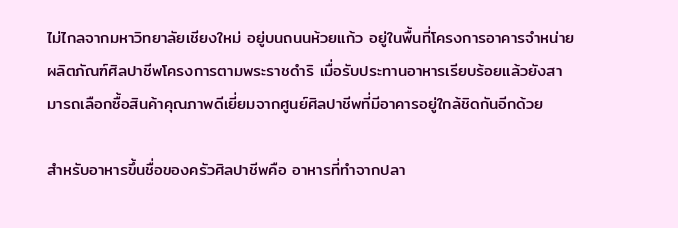ไม่ไกลจากมหาวิทยาลัยเชียงใหม่ อยู่บนถนนห้วยแก้ว อยู่ในพื้นที่โครงการอาคารจำหน่ายผลิตภัณฑ์ศิลปาชีพโครงการตามพระราชดำริ เมื่อรับประทานอาหารเรียบร้อยแล้วยังสามารถเลือกซื้อสินค้าคุณภาพดีเยี่ยมจากศูนย์ศิลปาชีพที่มีอาคารอยู่ใกล้ชิดกันอีกด้วย

สำหรับอาหารขึ้นชื่อของครัวศิลปาชีพคือ อาหารที่ทำจากปลา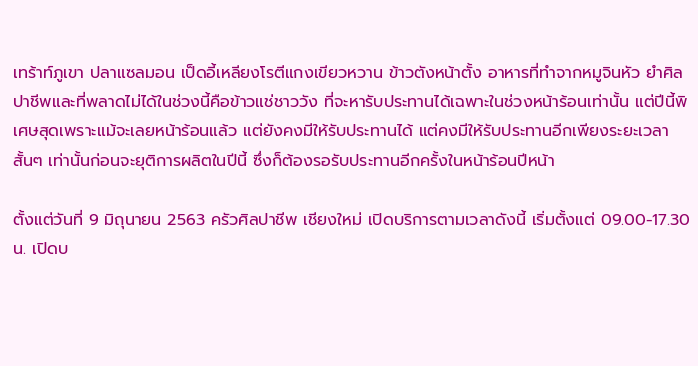เทร้าท์ภูเขา ปลาแซลมอน เป็ดอี้เหลียงโรตีแกงเขียวหวาน ข้าวตังหน้าตั้ง อาหารที่ทำจากหมูจินหัว ยำศิลปาชีพและที่พลาดไม่ได้ในช่วงนี้คือข้าวแช่ชาววัง ที่จะหารับประทานได้เฉพาะในช่วงหน้าร้อนเท่านั้น แต่ปีนี้พิเศษสุดเพราะแม้จะเลยหน้าร้อนแล้ว แต่ยังคงมีให้รับประทานได้ แต่คงมีให้รับประทานอีกเพียงระยะเวลาสั้นๆ เท่านั้นก่อนจะยุติการผลิตในปีนี้ ซึ่งก็ต้องรอรับประทานอีกครั้งในหน้าร้อนปีหน้า

ตั้งแต่วันที่ 9 มิถุนายน 2563 ครัวศิลปาชีพ เชียงใหม่ เปิดบริการตามเวลาดังนี้ เริ่มตั้งแต่ 09.00-17.30 น. เปิดบ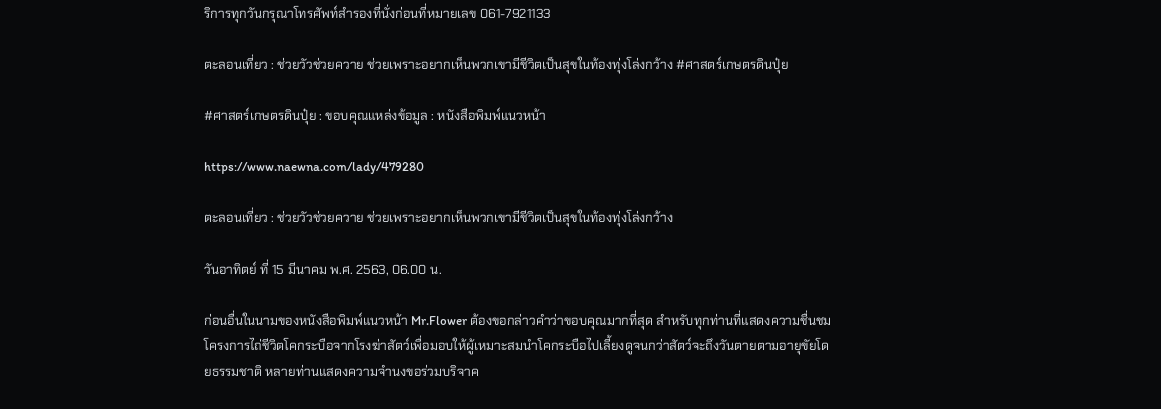ริการทุกวันกรุณาโทรศัพท์สำรองที่นั่งก่อนที่หมายเลข 061-7921133

ตะลอนเที่ยว : ช่วยวัวช่วยควาย ช่วยเพราะอยากเห็นพวกเขามีชีวิตเป็นสุขในท้องทุ่งโล่งกว้าง #ศาสตร์เกษตรดินปุ๋ย

#ศาสตร์เกษตรดินปุ๋ย : ขอบคุณแหล่งข้อมูล : หนังสือพิมพ์แนวหน้า

https://www.naewna.com/lady/479280

ตะลอนเที่ยว : ช่วยวัวช่วยควาย ช่วยเพราะอยากเห็นพวกเขามีชีวิตเป็นสุขในท้องทุ่งโล่งกว้าง

วันอาทิตย์ ที่ 15 มีนาคม พ.ศ. 2563, 06.00 น.

ก่อนอื่นในนามของหนังสือพิมพ์แนวหน้า Mr.Flower ต้องขอกล่าวคำว่าขอบคุณมากที่สุด สำหรับทุกท่านที่แสดงความชื่นชมโครงการไถ่ชีวิตโคกระบือจากโรงฆ่าสัตว์เพื่อมอบให้ผู้เหมาะสมนำโคกระบือไปเลี้ยงดูจนกว่าสัตว์จะถึงวันตายตามอายุขัยโดยธรรมชาติ หลายท่านแสดงความจำนงขอร่วมบริจาค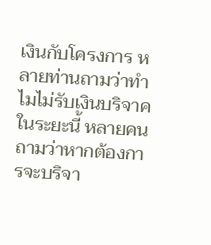เงินกับโครงการ หลายท่านถามว่าทำไมไม่รับเงินบริจาคในระยะนี้ หลายคนถามว่าหากต้องการจะบริจา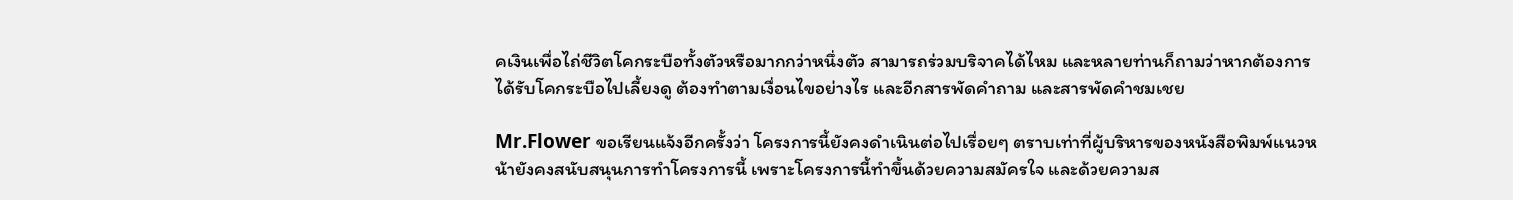คเงินเพื่อไถ่ชีวิตโคกระบือทั้งตัวหรือมากกว่าหนึ่งตัว สามารถร่วมบริจาคได้ไหม และหลายท่านก็ถามว่าหากต้องการได้รับโคกระบือไปเลี้ยงดู ต้องทำตามเงื่อนไขอย่างไร และอีกสารพัดคำถาม และสารพัดคำชมเชย

Mr.Flower ขอเรียนแจ้งอีกครั้งว่า โครงการนี้ยังคงดำเนินต่อไปเรื่อยๆ ตราบเท่าที่ผู้บริหารของหนังสือพิมพ์แนวหน้ายังคงสนับสนุนการทำโครงการนี้ เพราะโครงการนี้ทำขึ้นด้วยความสมัครใจ และด้วยความส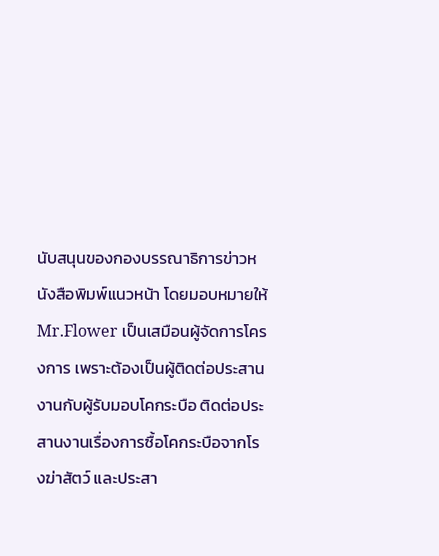นับสนุนของกองบรรณาธิการข่าวหนังสือพิมพ์แนวหน้า โดยมอบหมายให้Mr.Flower เป็นเสมือนผู้จัดการโครงการ เพราะต้องเป็นผู้ติดต่อประสานงานกับผู้รับมอบโคกระบือ ติดต่อประสานงานเรื่องการซื้อโคกระบือจากโรงฆ่าสัตว์ และประสา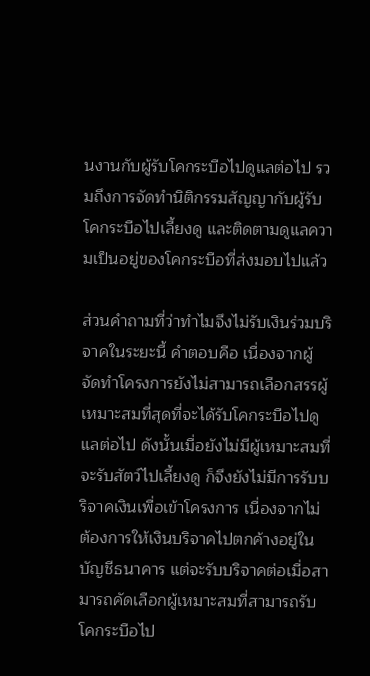นงานกับผู้รับโคกระบือไปดูแลต่อไป รวมถึงการจัดทำนิติกรรมสัญญากับผู้รับโคกระบือไปเลี้ยงดู และติดตามดูแลความเป็นอยู่ของโคกระบือที่ส่งมอบไปแล้ว

ส่วนคำถามที่ว่าทำไมจึงไม่รับเงินร่วมบริจาคในระยะนี้ คำตอบคือ เนื่องจากผู้จัดทำโครงการยังไม่สามารถเลือกสรรผู้เหมาะสมที่สุดที่จะได้รับโคกระบือไปดูแลต่อไป ดังนั้นเมื่อยังไม่มีผู้เหมาะสมที่จะรับสัตว์ไปเลี้ยงดู ก็จึงยังไม่มีการรับบริจาคเงินเพื่อเข้าโครงการ เนื่องจากไม่ต้องการให้เงินบริจาคไปตกค้างอยู่ในบัญชีธนาคาร แต่จะรับบริจาคต่อเมื่อสามารถคัดเลือกผู้เหมาะสมที่สามารถรับโคกระบือไป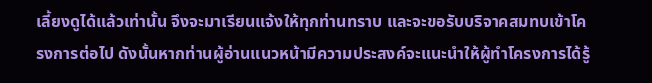เลี้ยงดูได้แล้วเท่านั้น จึงจะมาเรียนแจ้งให้ทุกท่านทราบ และจะขอรับบริจาคสมทบเข้าโครงการต่อไป ดังนั้นหากท่านผู้อ่านแนวหน้ามีความประสงค์จะแนะนำให้ผู้ทำโครงการได้รู้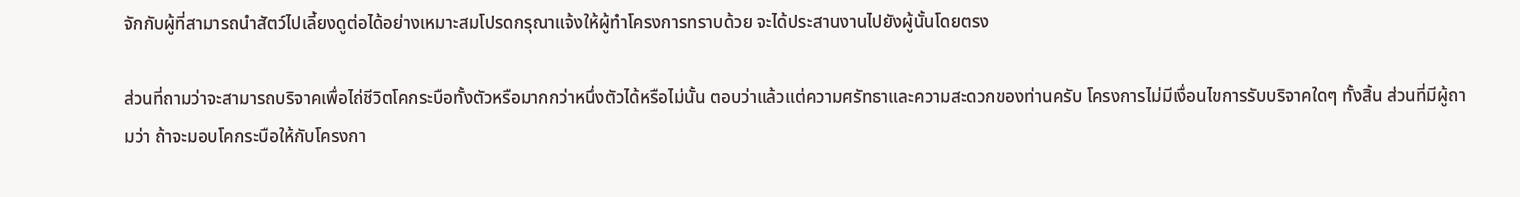จักกับผู้ที่สามารถนำสัตว์ไปเลี้ยงดูต่อได้อย่างเหมาะสมโปรดกรุณาแจ้งให้ผู้ทำโครงการทราบด้วย จะได้ประสานงานไปยังผู้นั้นโดยตรง

ส่วนที่ถามว่าจะสามารถบริจาคเพื่อไถ่ชีวิตโคกระบือทั้งตัวหรือมากกว่าหนึ่งตัวได้หรือไม่นั้น ตอบว่าแล้วแต่ความศรัทธาและความสะดวกของท่านครับ โครงการไม่มีเงื่อนไขการรับบริจาคใดๆ ทั้งสิ้น ส่วนที่มีผู้ถามว่า ถ้าจะมอบโคกระบือให้กับโครงกา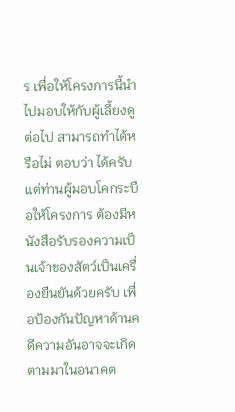ร เพื่อให้โครงการนี้นำไปมอบให้กับผู้เลี้ยงดูต่อไป สามารถทำได้หรือไม่ ตอบว่า ได้ครับ แต่ท่านผู้มอบโคกระบือให้โครงการ ต้องมีหนังสือรับรองความเป็นเจ้าของสัตว์เป็นเครื่องยืนยันด้วยครับ เพื่อป้องกันปัญหาด้านคดีความอันอาจจะเกิดตามมาในอนาคต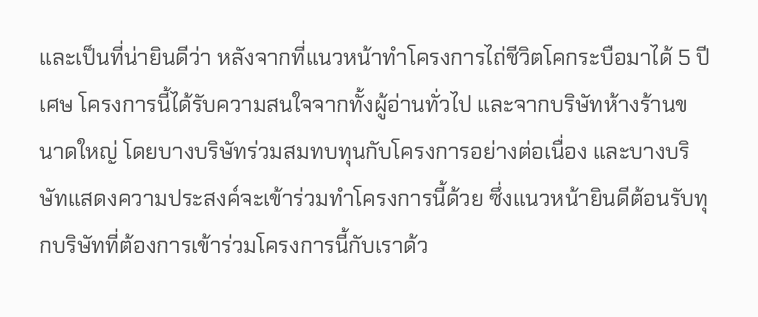และเป็นที่น่ายินดีว่า หลังจากที่แนวหน้าทำโครงการไถ่ชีวิตโคกระบือมาได้ 5 ปีเศษ โครงการนี้ได้รับความสนใจจากทั้งผู้อ่านทั่วไป และจากบริษัทห้างร้านขนาดใหญ่ โดยบางบริษัทร่วมสมทบทุนกับโครงการอย่างต่อเนื่อง และบางบริษัทแสดงความประสงค์จะเข้าร่วมทำโครงการนี้ด้วย ซึ่งแนวหน้ายินดีต้อนรับทุกบริษัทที่ต้องการเข้าร่วมโครงการนี้กับเราด้ว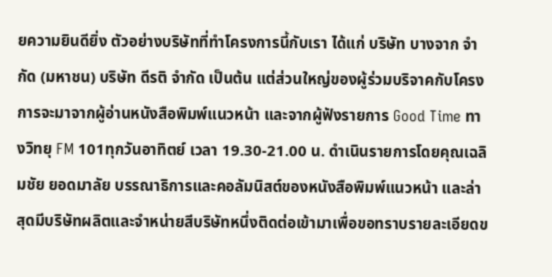ยความยินดียิ่ง ตัวอย่างบริษัทที่ทำโครงการนี้กับเรา ได้แก่ บริษัท บางจาก จำกัด (มหาชน) บริษัท ดีรติ จำกัด เป็นต้น แต่ส่วนใหญ่ของผู้ร่วมบริจาคกับโครงการจะมาจากผู้อ่านหนังสือพิมพ์แนวหน้า และจากผู้ฟังรายการ Good Time ทางวิทยุ FM 101ทุกวันอาทิตย์ เวลา 19.30-21.00 น. ดำเนินรายการโดยคุณเฉลิมชัย ยอดมาลัย บรรณาธิการและคอลัมนิสต์ของหนังสือพิมพ์แนวหน้า และล่าสุดมีบริษัทผลิตและจำหน่ายสีบริษัทหนึ่งติดต่อเข้ามาเพื่อขอทราบรายละเอียดข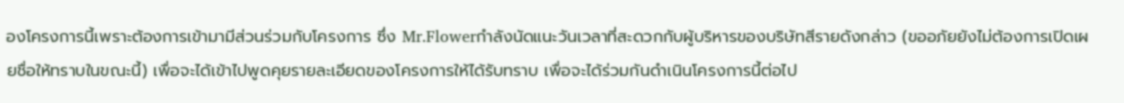องโครงการนี้เพราะต้องการเข้ามามีส่วนร่วมกับโครงการ ซึ่ง Mr.Flowerกำลังนัดแนะวันเวลาที่สะดวกกับผู้บริหารของบริษัทสีรายดังกล่าว (ขออภัยยังไม่ต้องการเปิดเผยชื่อให้ทราบในขณะนี้) เพื่อจะได้เข้าไปพูดคุยรายละเอียดของโครงการให้ได้รับทราบ เพื่อจะได้ร่วมกันดำเนินโครงการนี้ต่อไป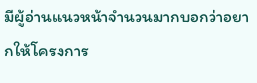มีผู้อ่านแนวหน้าจำนวนมากบอกว่าอยากให้โครงการ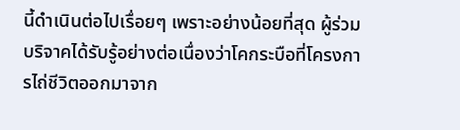นี้ดำเนินต่อไปเรื่อยๆ เพราะอย่างน้อยที่สุด ผู้ร่วมบริจาคได้รับรู้อย่างต่อเนื่องว่าโคกระบือที่โครงการไถ่ชีวิตออกมาจาก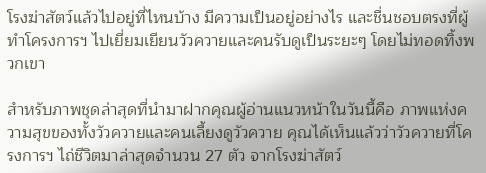โรงฆ่าสัตว์แล้วไปอยู่ที่ไหนบ้าง มีความเป็นอยู่อย่างไร และชื่นชอบตรงที่ผู้ทำโครงการฯ ไปเยี่ยมเยียนวัวควายและคนรับดูเป็นระยะๆ โดยไม่ทอดทิ้งพวกเขา

สำหรับภาพชุดล่าสุดที่นำมาฝากคุณผู้อ่านแนวหน้าในวันนี้คือ ภาพแห่งความสุขของทั้งวัวควายและคนเลี้ยงดูวัวควาย คุณได้เห็นแล้วว่าวัวควายที่โครงการฯ ไถ่ชีวิตมาล่าสุดจำนวน 27 ตัว จากโรงฆ่าสัตว์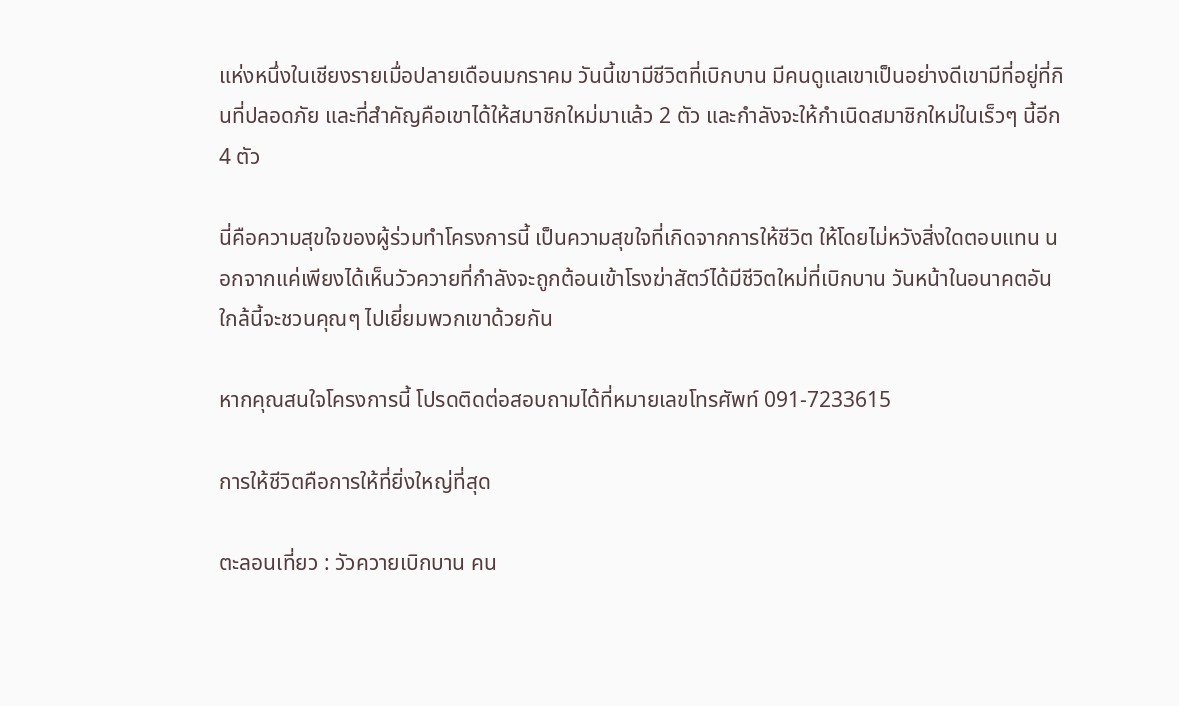แห่งหนึ่งในเชียงรายเมื่อปลายเดือนมกราคม วันนี้เขามีชีวิตที่เบิกบาน มีคนดูแลเขาเป็นอย่างดีเขามีที่อยู่ที่กินที่ปลอดภัย และที่สำคัญคือเขาได้ให้สมาชิกใหม่มาแล้ว 2 ตัว และกำลังจะให้กำเนิดสมาชิกใหม่ในเร็วๆ นี้อีก 4 ตัว

นี่คือความสุขใจของผู้ร่วมทำโครงการนี้ เป็นความสุขใจที่เกิดจากการให้ชีวิต ให้โดยไม่หวังสิ่งใดตอบแทน นอกจากแค่เพียงได้เห็นวัวควายที่กำลังจะถูกต้อนเข้าโรงฆ่าสัตว์ได้มีชีวิตใหม่ที่เบิกบาน วันหน้าในอนาคตอันใกล้นี้จะชวนคุณๆ ไปเยี่ยมพวกเขาด้วยกัน

หากคุณสนใจโครงการนี้ โปรดติดต่อสอบถามได้ที่หมายเลขโทรศัพท์ 091-7233615

การให้ชีวิตคือการให้ที่ยิ่งใหญ่ที่สุด

ตะลอนเที่ยว : วัวควายเบิกบาน คน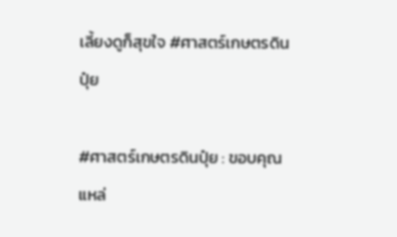เลี้ยงดูก็สุขใจ #ศาสตร์เกษตรดินปุ๋ย

#ศาสตร์เกษตรดินปุ๋ย : ขอบคุณแหล่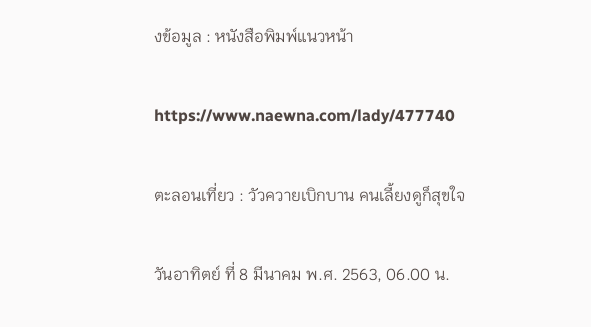งข้อมูล : หนังสือพิมพ์แนวหน้า

https://www.naewna.com/lady/477740

ตะลอนเที่ยว : วัวควายเบิกบาน คนเลี้ยงดูก็สุขใจ

วันอาทิตย์ ที่ 8 มีนาคม พ.ศ. 2563, 06.00 น.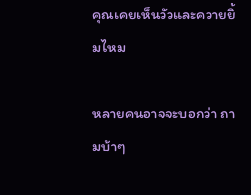คุณเคยเห็นวัวและควายยิ้มไหม

หลายคนอาจจะบอกว่า ถามบ้าๆ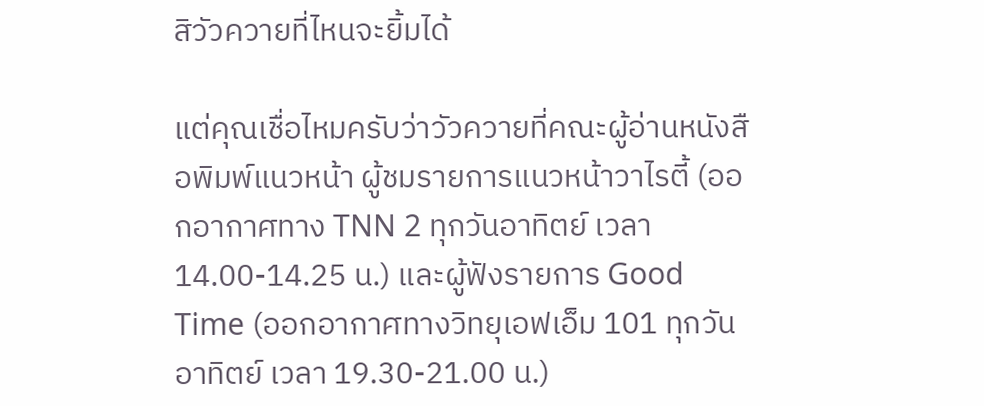สิวัวควายที่ไหนจะยิ้มได้

แต่คุณเชื่อไหมครับว่าวัวควายที่คณะผู้อ่านหนังสือพิมพ์แนวหน้า ผู้ชมรายการแนวหน้าวาไรตี้ (ออกอากาศทาง TNN 2 ทุกวันอาทิตย์ เวลา 14.00-14.25 น.) และผู้ฟังรายการ Good Time (ออกอากาศทางวิทยุเอฟเอ็ม 101 ทุกวันอาทิตย์ เวลา 19.30-21.00 น.)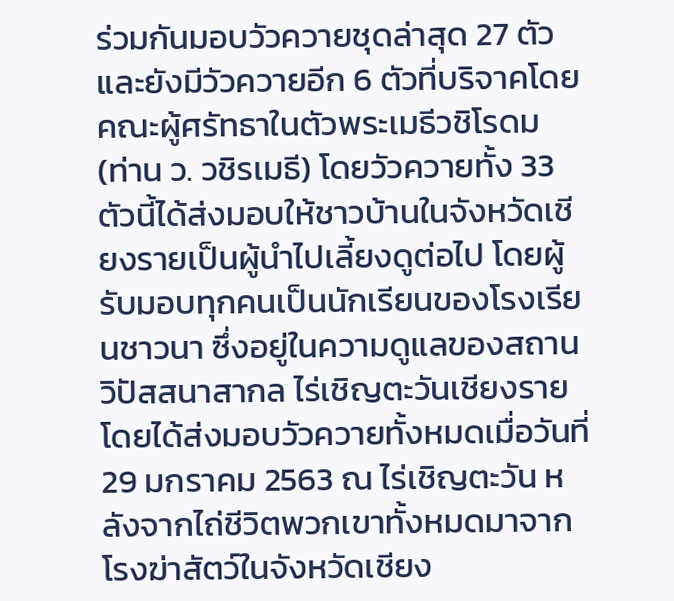ร่วมกันมอบวัวควายชุดล่าสุด 27 ตัว และยังมีวัวควายอีก 6 ตัวที่บริจาคโดยคณะผู้ศรัทธาในตัวพระเมธีวชิโรดม (ท่าน ว. วชิรเมธี) โดยวัวควายทั้ง 33 ตัวนี้ได้ส่งมอบให้ชาวบ้านในจังหวัดเชียงรายเป็นผู้นำไปเลี้ยงดูต่อไป โดยผู้รับมอบทุกคนเป็นนักเรียนของโรงเรียนชาวนา ซึ่งอยู่ในความดูแลของสถานวิปัสสนาสากล ไร่เชิญตะวันเชียงราย โดยได้ส่งมอบวัวควายทั้งหมดเมื่อวันที่29 มกราคม 2563 ณ ไร่เชิญตะวัน หลังจากไถ่ชีวิตพวกเขาทั้งหมดมาจากโรงฆ่าสัตว์ในจังหวัดเชียง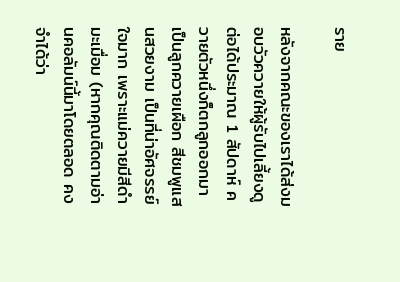ราย

หลังจากคณะของเราได้ส่งมอบวัวควายให้ผู้รับไปเลี้ยงดูต่อได้ประมาณ 1 สัปดาห์ ควายตัวหนึ่งก็ตกลูกออกมาเป็นลูกควายเผือก สีชมพูแสนสวยงาม เป็นที่น่าอัศจรรย์ใจมาก เพราะแม่ควายมีสีดำมะเมื่อม (หากคุณติดตามอ่านคอลัมน์นี้มาโดยตลอด คงจำได้ว่า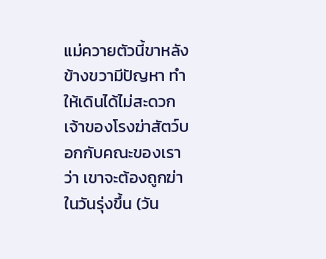แม่ควายตัวนี้ขาหลังข้างขวามีปัญหา ทำให้เดินได้ไม่สะดวก เจ้าของโรงฆ่าสัตว์บอกกับคณะของเราว่า เขาจะต้องถูกฆ่าในวันรุ่งขึ้น (วัน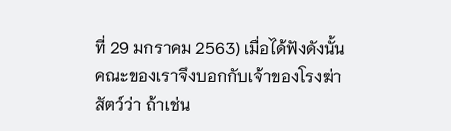ที่ 29 มกราคม 2563) เมื่อได้ฟังดังนั้น คณะของเราจึงบอกกับเจ้าของโรงฆ่าสัตว์ว่า ถ้าเช่น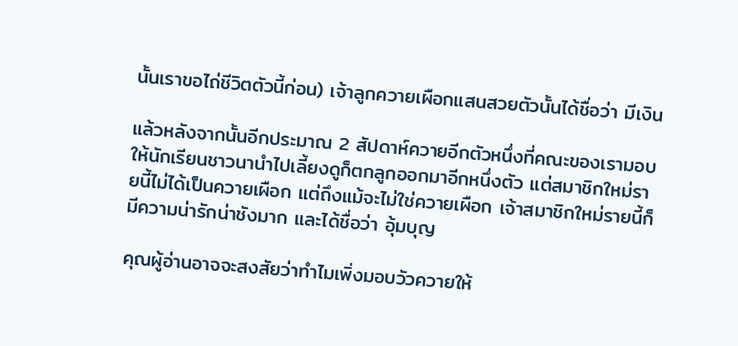นั้นเราขอไถ่ชีวิตตัวนี้ก่อน) เจ้าลูกควายเผือกแสนสวยตัวนั้นได้ชื่อว่า มีเงิน

แล้วหลังจากนั้นอีกประมาณ 2 สัปดาห์ควายอีกตัวหนึ่งที่คณะของเรามอบให้นักเรียนชาวนานำไปเลี้ยงดูก็ตกลูกออกมาอีกหนึ่งตัว แต่สมาชิกใหม่รายนี้ไม่ได้เป็นควายเผือก แต่ถึงแม้จะไม่ใช่ควายเผือก เจ้าสมาชิกใหม่รายนี้ก็มีความน่ารักน่าชังมาก และได้ชื่อว่า อุ้มบุญ

คุณผู้อ่านอาจจะสงสัยว่าทำไมเพิ่งมอบวัวควายให้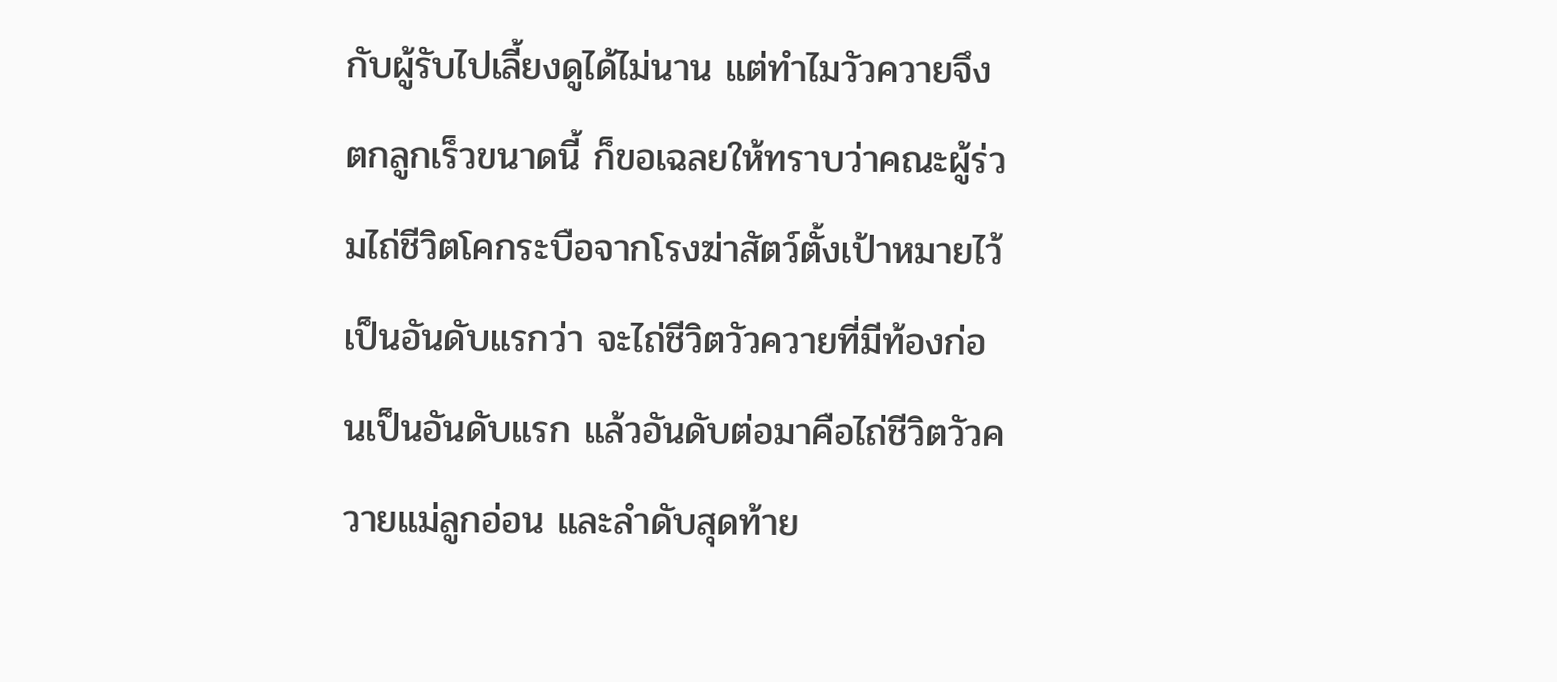กับผู้รับไปเลี้ยงดูได้ไม่นาน แต่ทำไมวัวควายจึงตกลูกเร็วขนาดนี้ ก็ขอเฉลยให้ทราบว่าคณะผู้ร่วมไถ่ชีวิตโคกระบือจากโรงฆ่าสัตว์ตั้งเป้าหมายไว้เป็นอันดับแรกว่า จะไถ่ชีวิตวัวควายที่มีท้องก่อนเป็นอันดับแรก แล้วอันดับต่อมาคือไถ่ชีวิตวัวควายแม่ลูกอ่อน และลำดับสุดท้าย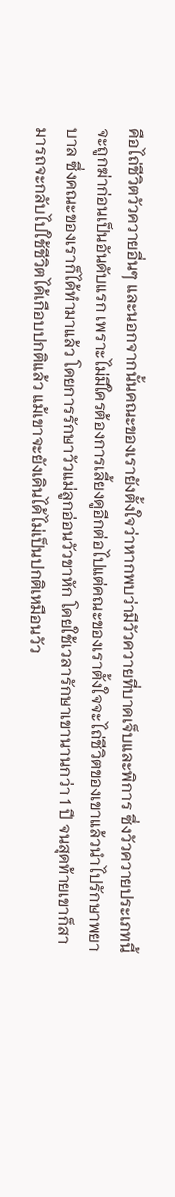คือไถ่ชีวิตวัวควายอื่นๆ และนอกจากนั้นคณะของเรายังตั้งใจว่าหากพบว่ามีวัวควายที่บาดเจ็บและพิการ ซึ่งวัวควายประเภทนี้จะถูกฆ่าก่อนเป็นอันดับแรก เพราะไม่มีใครต้องการเลี้ยงดูอีกต่อไปแต่คณะของเราตั้งใจจะไถ่ชีวิตของเขาแล้วนำไปรักษาพยาบาล ซึ่งคณะของเราก็ได้ทำมาแล้ว โดยการรักษาวัวแม่ลูกอ่อนวัวขาหัก โดยใช้เวลารักษาเขานานกว่า 1 ปี จนสุดท้ายเขาก็สามารถจะกลับไปใช้ชีวิตได้เกือบปกติแล้ว แม้เขาจะยังเดินได้ไม่เป็นปกติเหมือนวัว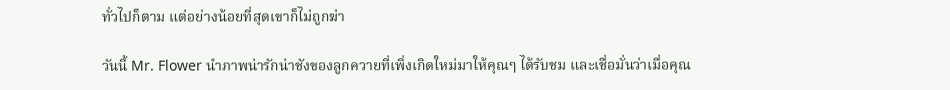ทั่วไปก็ตาม แต่อย่างน้อยที่สุดเขาก็ไม่ถูกฆ่า

วันนี้ Mr. Flower นำภาพน่ารักน่าชังของลูกควายที่เพิ่งเกิดใหม่มาให้คุณๆ ได้รับชม และเชื่อมั่นว่าเมื่อคุณ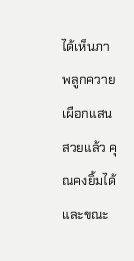ได้เห็นภาพลูกควายเผือกแสนสวยแล้ว คุณคงยิ้มได้ และขณะ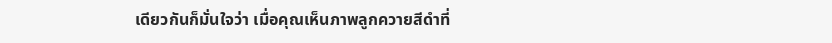เดียวกันก็มั่นใจว่า เมื่อคุณเห็นภาพลูกควายสีดำที่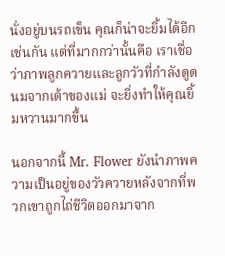นั่งอยู่บนรถเข็น คุณก็น่าจะยิ้มได้อีกเช่นกัน แต่ที่มากกว่านั้นคือ เราเชื่อว่าภาพลูกควายและลูกวัวที่กำลังดูดนมจากเต้าของแม่ จะยิ่งทำให้คุณยิ้มหวานมากขึ้น

นอกจากนี้ Mr. Flower ยังนำภาพความเป็นอยู่ของวัวควายหลังจากที่พวกเขาถูกไถ่ชีวิตออกมาจาก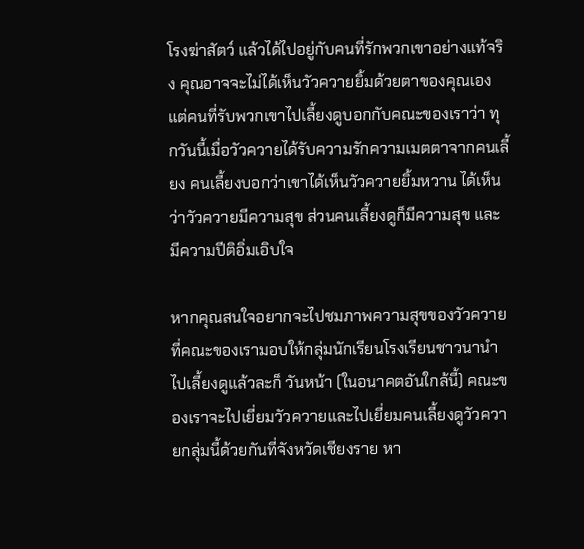โรงฆ่าสัตว์ แล้วได้ไปอยู่กับคนที่รักพวกเขาอย่างแท้จริง คุณอาจจะไม่ได้เห็นวัวควายยิ้มด้วยตาของคุณเอง แต่คนที่รับพวกเขาไปเลี้ยงดูบอกกับคณะของเราว่า ทุกวันนี้เมื่อวัวควายได้รับความรักความเมตตาจากคนเลี้ยง คนเลี้ยงบอกว่าเขาได้เห็นวัวควายยิ้มหวาน ได้เห็นว่าวัวควายมีความสุข ส่วนคนเลี้ยงดูก็มีความสุข และมีความปีติอิ่มเอิบใจ

หากคุณสนใจอยากจะไปชมภาพความสุขของวัวควายที่คณะของเรามอบให้กลุ่มนักเรียนโรงเรียนชาวนานำไปเลี้ยงดูแล้วละก็ วันหน้า (ในอนาคตอันใกล้นี้) คณะของเราจะไปเยี่ยมวัวควายและไปเยี่ยมคนเลี้ยงดูวัวควายกลุ่มนี้ด้วยกันที่จังหวัดเชียงราย หา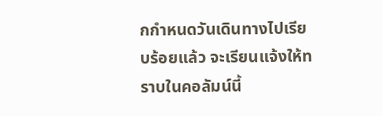กกำหนดวันเดินทางไปเรียบร้อยแล้ว จะเรียนแจ้งให้ทราบในคอลัมน์นี้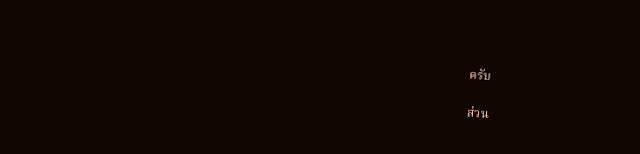ครับ

ส่วน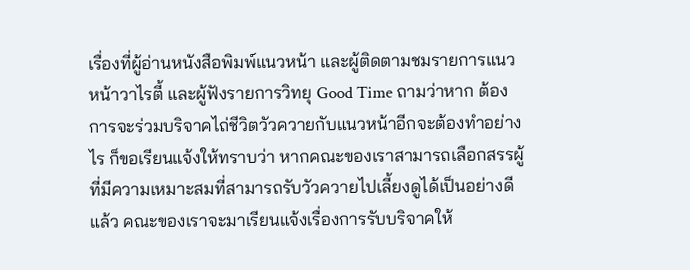เรื่องที่ผู้อ่านหนังสือพิมพ์แนวหน้า และผู้ติดตามชมรายการแนวหน้าวาไรตี้ และผู้ฟังรายการวิทยุ Good Time ถามว่าหาก ต้องการจะร่วมบริจาคไถ่ชีวิตวัวควายกับแนวหน้าอีกจะต้องทำอย่างไร ก็ขอเรียนแจ้งให้ทราบว่า หากคณะของเราสามารถเลือกสรรผู้ที่มีความเหมาะสมที่สามารถรับวัวควายไปเลี้ยงดูได้เป็นอย่างดีแล้ว คณะของเราจะมาเรียนแจ้งเรื่องการรับบริจาคให้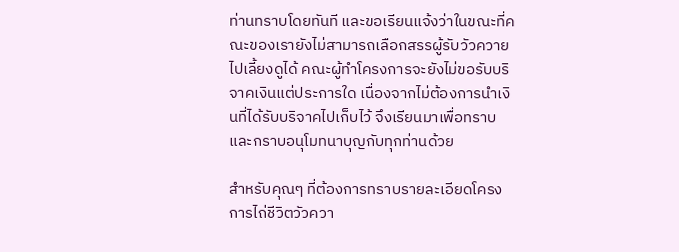ท่านทราบโดยทันที และขอเรียนแจ้งว่าในขณะที่คณะของเรายังไม่สามารถเลือกสรรผู้รับวัวควายไปเลี้ยงดูได้ คณะผู้ทำโครงการจะยังไม่ขอรับบริจาคเงินแต่ประการใด เนื่องจากไม่ต้องการนำเงินที่ได้รับบริจาคไปเก็บไว้ จึงเรียนมาเพื่อทราบ และกราบอนุโมทนาบุญกับทุกท่านด้วย

สำหรับคุณๆ ที่ต้องการทราบรายละเอียดโครงการไถ่ชีวิตวัวควา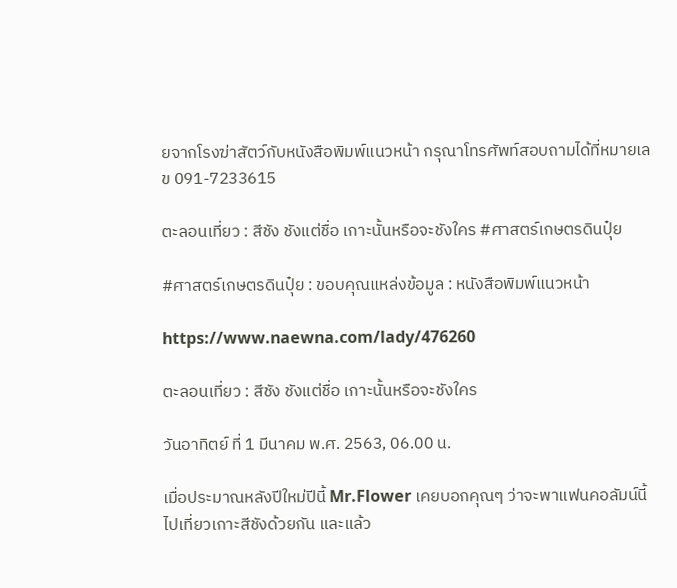ยจากโรงฆ่าสัตว์กับหนังสือพิมพ์แนวหน้า กรุณาโทรศัพท์สอบถามได้ที่หมายเลข 091-7233615

ตะลอนเที่ยว : สีชัง ชังแต่ชื่อ เกาะนั้นหรือจะชังใคร #ศาสตร์เกษตรดินปุ๋ย

#ศาสตร์เกษตรดินปุ๋ย : ขอบคุณแหล่งข้อมูล : หนังสือพิมพ์แนวหน้า

https://www.naewna.com/lady/476260

ตะลอนเที่ยว : สีชัง ชังแต่ชื่อ เกาะนั้นหรือจะชังใคร

วันอาทิตย์ ที่ 1 มีนาคม พ.ศ. 2563, 06.00 น.

เมื่อประมาณหลังปีใหม่ปีนี้ Mr.Flower เคยบอกคุณๆ ว่าจะพาแฟนคอลัมน์นี้ไปเที่ยวเกาะสีชังด้วยกัน และแล้ว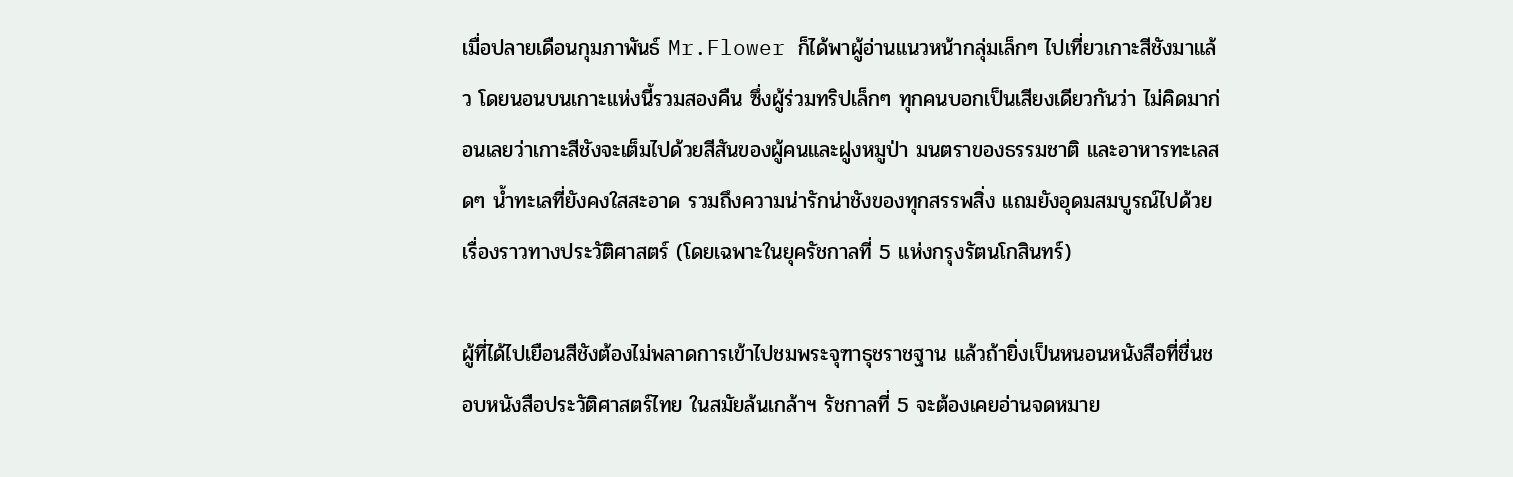เมื่อปลายเดือนกุมภาพันธ์ Mr.Flower ก็ได้พาผู้อ่านแนวหน้ากลุ่มเล็กๆ ไปเที่ยวเกาะสีชังมาแล้ว โดยนอนบนเกาะแห่งนี้รวมสองคืน ซึ่งผู้ร่วมทริปเล็กๆ ทุกคนบอกเป็นเสียงเดียวกันว่า ไม่คิดมาก่อนเลยว่าเกาะสีชังจะเต็มไปด้วยสีสันของผู้คนและฝูงหมูป่า มนตราของธรรมชาติ และอาหารทะเลสดๆ น้ำทะเลที่ยังคงใสสะอาด รวมถึงความน่ารักน่าชังของทุกสรรพสิ่ง แถมยังอุดมสมบูรณ์ไปด้วยเรื่องราวทางประวัติศาสตร์ (โดยเฉพาะในยุครัชกาลที่ 5 แห่งกรุงรัตนโกสินทร์)

ผู้ที่ได้ไปเยือนสีชังต้องไม่พลาดการเข้าไปชมพระจุฑาธุชราชฐาน แล้วถ้ายิ่งเป็นหนอนหนังสือที่ชื่นชอบหนังสือประวัติศาสตร์ไทย ในสมัยล้นเกล้าฯ รัชกาลที่ 5 จะต้องเคยอ่านจดหมาย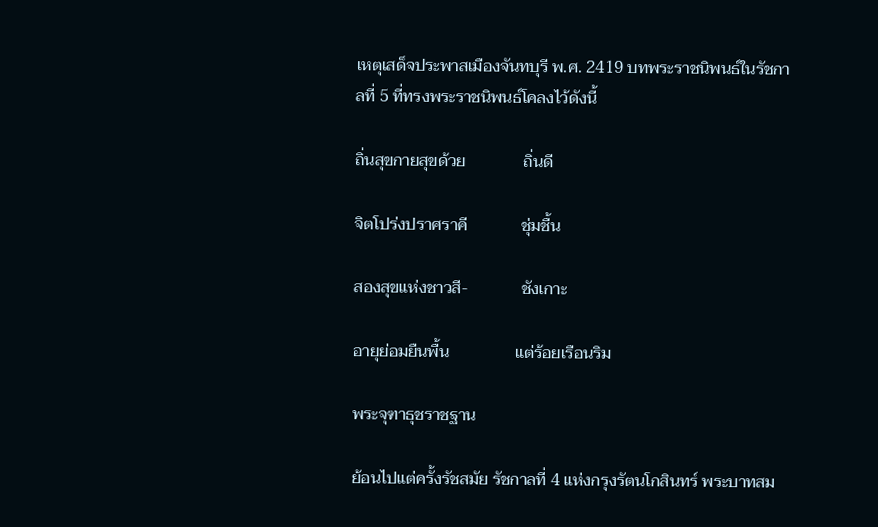เหตุเสด็จประพาสเมืองจันทบุรี พ.ศ. 2419 บทพระราชนิพนธ์ในรัชกาลที่ 5 ที่ทรงพระราชนิพนธ์โคลงไว้ดังนี้

ถิ่นสุขกายสุขด้วย              ถิ่นดี

จิตโปร่งปราศราคี             ชุ่มชื้น

สองสุขแห่งชาวสี-             ชังเกาะ

อายุย่อมยืนพื้น                แต่ร้อยเรือนริม

พระจุฑาธุชราชฐาน

ย้อนไปแต่ครั้งรัชสมัย รัชกาลที่ 4 แห่งกรุงรัตนโกสินทร์ พระบาทสม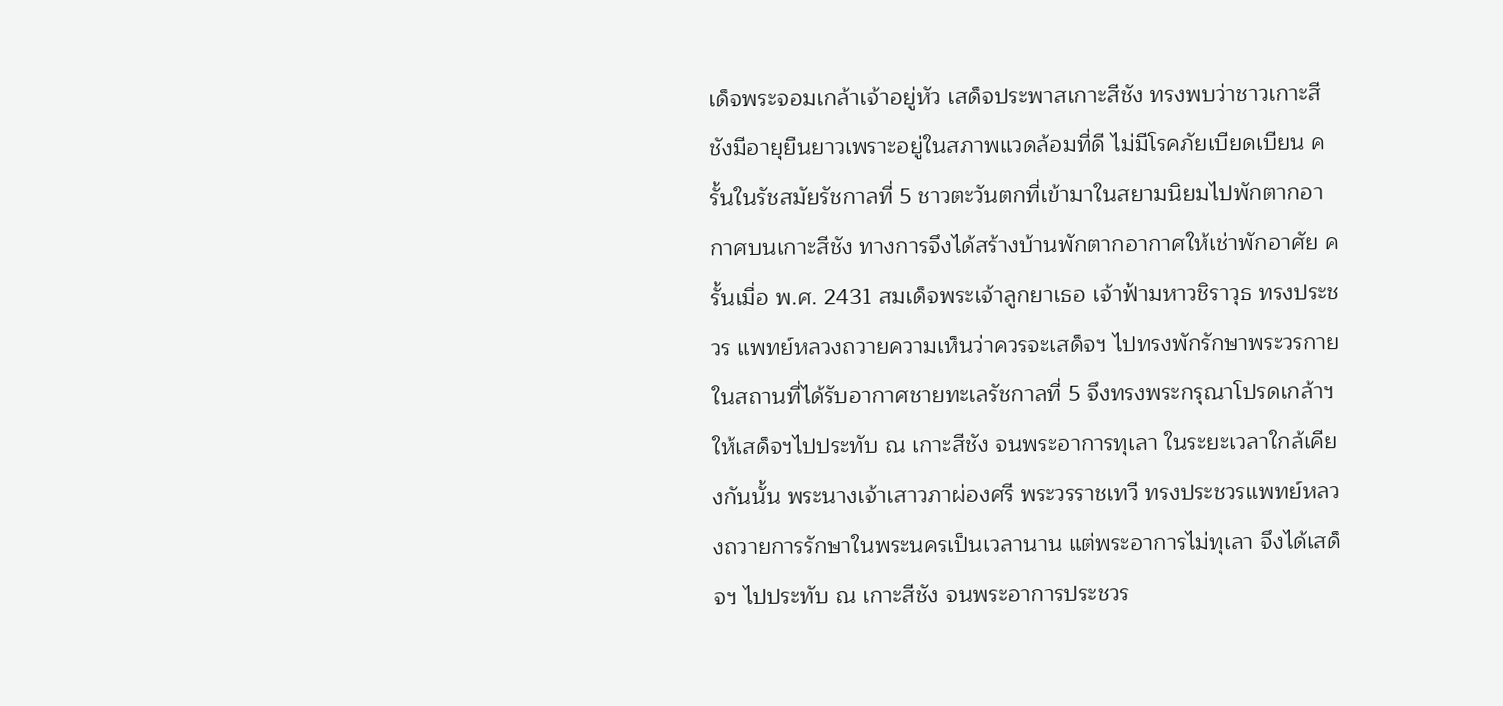เด็จพระจอมเกล้าเจ้าอยู่หัว เสด็จประพาสเกาะสีชัง ทรงพบว่าชาวเกาะสีชังมีอายุยืนยาวเพราะอยู่ในสภาพแวดล้อมที่ดี ไม่มีโรคภัยเบียดเบียน ครั้นในรัชสมัยรัชกาลที่ 5 ชาวตะวันตกที่เข้ามาในสยามนิยมไปพักตากอากาศบนเกาะสีชัง ทางการจึงได้สร้างบ้านพักตากอากาศให้เช่าพักอาศัย ครั้นเมื่อ พ.ศ. 2431 สมเด็จพระเจ้าลูกยาเธอ เจ้าฟ้ามหาวชิราวุธ ทรงประชวร แพทย์หลวงถวายความเห็นว่าควรจะเสด็จฯ ไปทรงพักรักษาพระวรกายในสถานที่ได้รับอากาศชายทะเลรัชกาลที่ 5 จึงทรงพระกรุณาโปรดเกล้าฯ ให้เสด็จฯไปประทับ ณ เกาะสีชัง จนพระอาการทุเลา ในระยะเวลาใกล้เคียงกันนั้น พระนางเจ้าเสาวภาผ่องศรี พระวรราชเทวี ทรงประชวรแพทย์หลวงถวายการรักษาในพระนครเป็นเวลานาน แต่พระอาการไม่ทุเลา จึงได้เสด็จฯ ไปประทับ ณ เกาะสีชัง จนพระอาการประชวร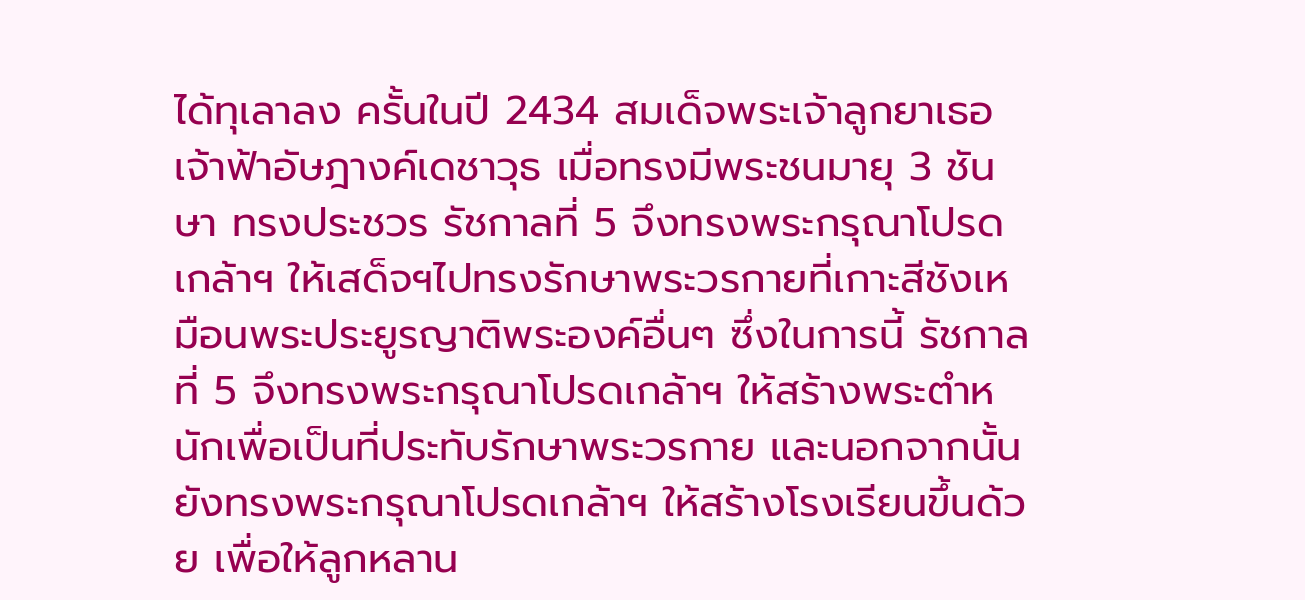ได้ทุเลาลง ครั้นในปี 2434 สมเด็จพระเจ้าลูกยาเธอ เจ้าฟ้าอัษฎางค์เดชาวุธ เมื่อทรงมีพระชนมายุ 3 ชันษา ทรงประชวร รัชกาลที่ 5 จึงทรงพระกรุณาโปรดเกล้าฯ ให้เสด็จฯไปทรงรักษาพระวรกายที่เกาะสีชังเหมือนพระประยูรญาติพระองค์อื่นๆ ซึ่งในการนี้ รัชกาลที่ 5 จึงทรงพระกรุณาโปรดเกล้าฯ ให้สร้างพระตำหนักเพื่อเป็นที่ประทับรักษาพระวรกาย และนอกจากนั้นยังทรงพระกรุณาโปรดเกล้าฯ ให้สร้างโรงเรียนขึ้นด้วย เพื่อให้ลูกหลาน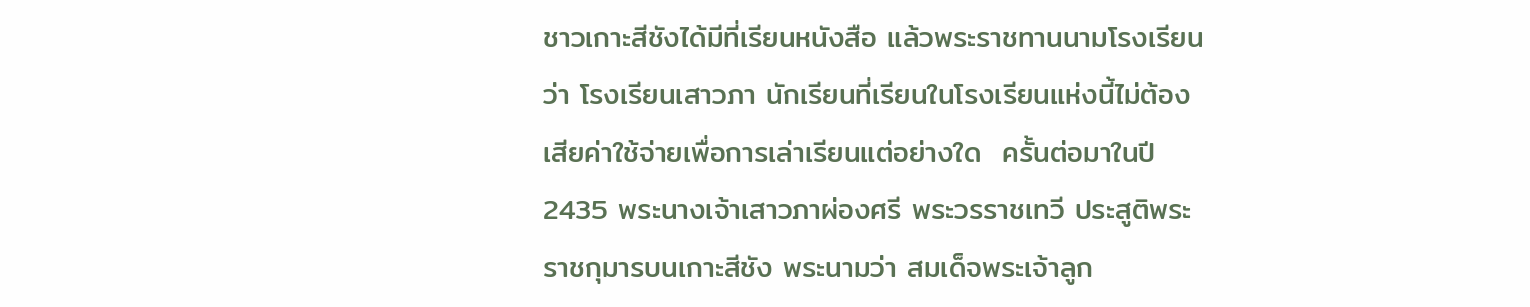ชาวเกาะสีชังได้มีที่เรียนหนังสือ แล้วพระราชทานนามโรงเรียนว่า โรงเรียนเสาวภา นักเรียนที่เรียนในโรงเรียนแห่งนี้ไม่ต้องเสียค่าใช้จ่ายเพื่อการเล่าเรียนแต่อย่างใด  ครั้นต่อมาในปี 2435 พระนางเจ้าเสาวภาผ่องศรี พระวรราชเทวี ประสูติพระราชกุมารบนเกาะสีชัง พระนามว่า สมเด็จพระเจ้าลูก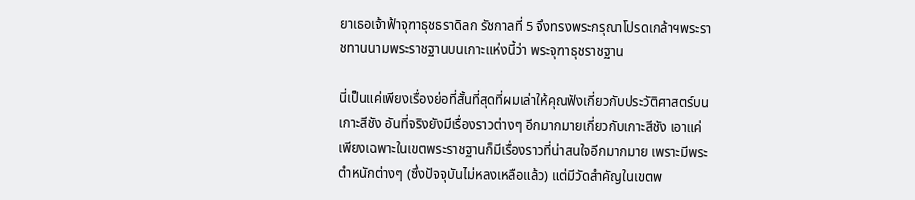ยาเธอเจ้าฟ้าจุฑาธุชธราดิลก รัชกาลที่ 5 จึงทรงพระกรุณาโปรดเกล้าฯพระราชทานนามพระราชฐานบนเกาะแห่งนี้ว่า พระจุฑาธุชราชฐาน

นี่เป็นแค่เพียงเรื่องย่อที่สั้นที่สุดที่ผมเล่าให้คุณฟังเกี่ยวกับประวัติศาสตร์บนเกาะสีชัง อันที่จริงยังมีเรื่องราวต่างๆ อีกมากมายเกี่ยวกับเกาะสีชัง เอาแค่เพียงเฉพาะในเขตพระราชฐานก็มีเรื่องราวที่น่าสนใจอีกมากมาย เพราะมีพระตำหนักต่างๆ (ซึ่งปัจจุบันไม่หลงเหลือแล้ว) แต่มีวัดสำคัญในเขตพ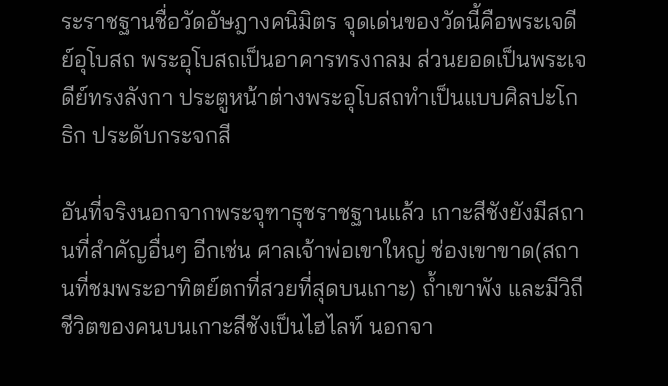ระราชฐานชื่อวัดอัษฎางคนิมิตร จุดเด่นของวัดนี้คือพระเจดีย์อุโบสถ พระอุโบสถเป็นอาคารทรงกลม ส่วนยอดเป็นพระเจดีย์ทรงลังกา ประตูหน้าต่างพระอุโบสถทำเป็นแบบศิลปะโกธิก ประดับกระจกสี

อันที่จริงนอกจากพระจุฑาธุชราชฐานแล้ว เกาะสีชังยังมีสถานที่สำคัญอื่นๆ อีกเช่น ศาลเจ้าพ่อเขาใหญ่ ช่องเขาขาด(สถานที่ชมพระอาทิตย์ตกที่สวยที่สุดบนเกาะ) ถ้ำเขาพัง และมีวิถีชีวิตของคนบนเกาะสีชังเป็นไฮไลท์ นอกจา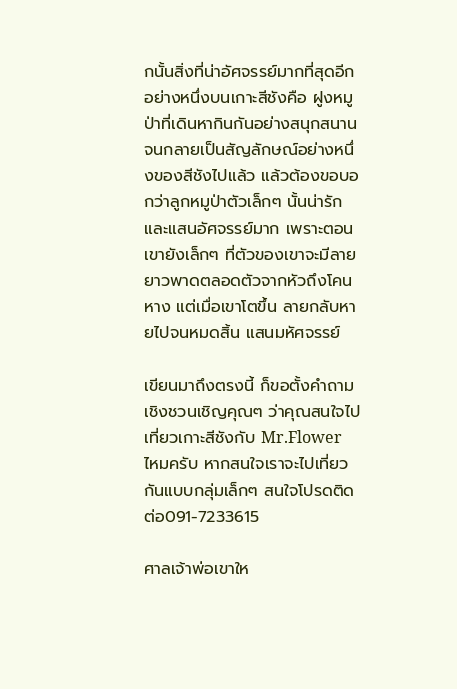กนั้นสิ่งที่น่าอัศจรรย์มากที่สุดอีกอย่างหนึ่งบนเกาะสีชังคือ ฝูงหมูป่าที่เดินหากินกันอย่างสนุกสนานจนกลายเป็นสัญลักษณ์อย่างหนึ่งของสีชังไปแล้ว แล้วต้องขอบอกว่าลูกหมูป่าตัวเล็กๆ นั้นน่ารักและแสนอัศจรรย์มาก เพราะตอนเขายังเล็กๆ ที่ตัวของเขาจะมีลายยาวพาดตลอดตัวจากหัวถึงโคนหาง แต่เมื่อเขาโตขึ้น ลายกลับหายไปจนหมดสิ้น แสนมหัศจรรย์

เขียนมาถึงตรงนี้ ก็ขอตั้งคำถามเชิงชวนเชิญคุณๆ ว่าคุณสนใจไปเที่ยวเกาะสีชังกับ Mr.Flower ไหมครับ หากสนใจเราจะไปเที่ยวกันแบบกลุ่มเล็กๆ สนใจโปรดติดต่อ091-7233615

ศาลเจ้าพ่อเขาให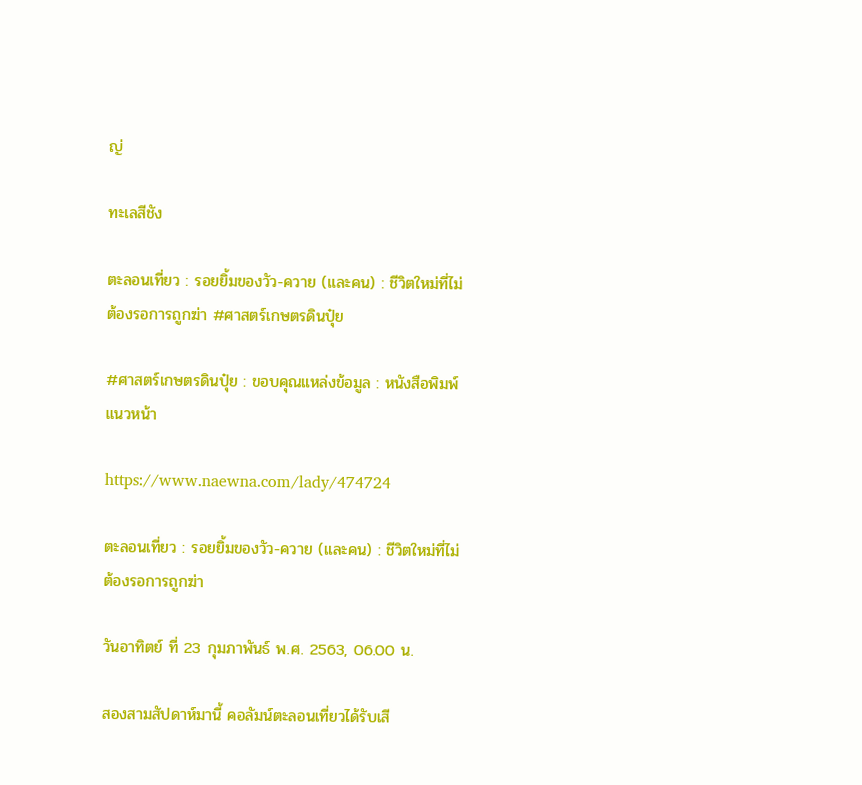ญ่

ทะเลสีชัง

ตะลอนเที่ยว : รอยยิ้มของวัว-ควาย (และคน) : ชีวิตใหม่ที่ไม่ต้องรอการถูกฆ่า #ศาสตร์เกษตรดินปุ๋ย

#ศาสตร์เกษตรดินปุ๋ย : ขอบคุณแหล่งข้อมูล : หนังสือพิมพ์แนวหน้า

https://www.naewna.com/lady/474724

ตะลอนเที่ยว : รอยยิ้มของวัว-ควาย (และคน) : ชีวิตใหม่ที่ไม่ต้องรอการถูกฆ่า

วันอาทิตย์ ที่ 23 กุมภาพันธ์ พ.ศ. 2563, 06.00 น.

สองสามสัปดาห์มานี้ คอลัมน์ตะลอนเที่ยวได้รับเสี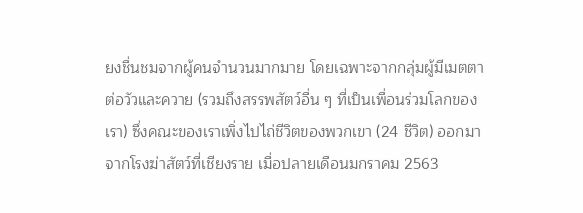ยงชื่นชมจากผู้คนจำนวนมากมาย โดยเฉพาะจากกลุ่มผู้มีเมตตาต่อวัวและควาย (รวมถึงสรรพสัตว์อื่น ๆ ที่เป็นเพื่อนร่วมโลกของเรา) ซึ่งคณะของเราเพิ่งไปไถ่ชีวิตของพวกเขา (24 ชีวิต) ออกมาจากโรงฆ่าสัตว์ที่เชียงราย เมื่อปลายเดือนมกราคม 2563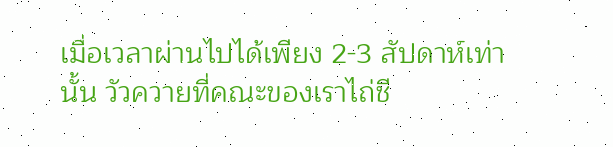เมื่อเวลาผ่านไปได้เพียง 2-3 สัปดาห์เท่านั้น วัวควายที่คณะของเราไถ่ชี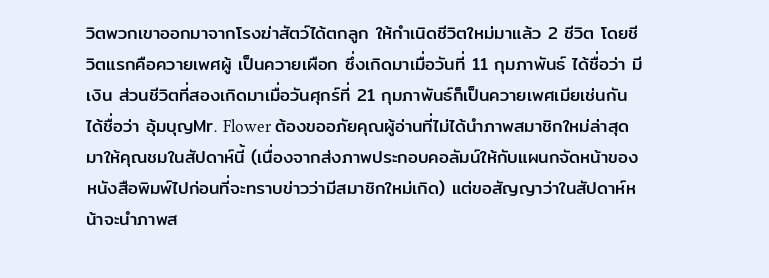วิตพวกเขาออกมาจากโรงฆ่าสัตว์ได้ตกลูก ให้กำเนิดชีวิตใหม่มาแล้ว 2 ชีวิต โดยชีวิตแรกคือควายเพศผู้ เป็นควายเผือก ซึ่งเกิดมาเมื่อวันที่ 11 กุมภาพันธ์ ได้ชื่อว่า มีเงิน ส่วนชีวิตที่สองเกิดมาเมื่อวันศุกร์ที่ 21 กุมภาพันธ์ก็เป็นควายเพศเมียเช่นกัน ได้ชื่อว่า อุ้มบุญMr. Flower ต้องขออภัยคุณผู้อ่านที่ไม่ได้นำภาพสมาชิกใหม่ล่าสุดมาให้คุณชมในสัปดาห์นี้ (เนื่องจากส่งภาพประกอบคอลัมน์ให้กับแผนกจัดหน้าของหนังสือพิมพ์ไปก่อนที่จะทราบข่าวว่ามีสมาชิกใหม่เกิด) แต่ขอสัญญาว่าในสัปดาห์หน้าจะนำภาพส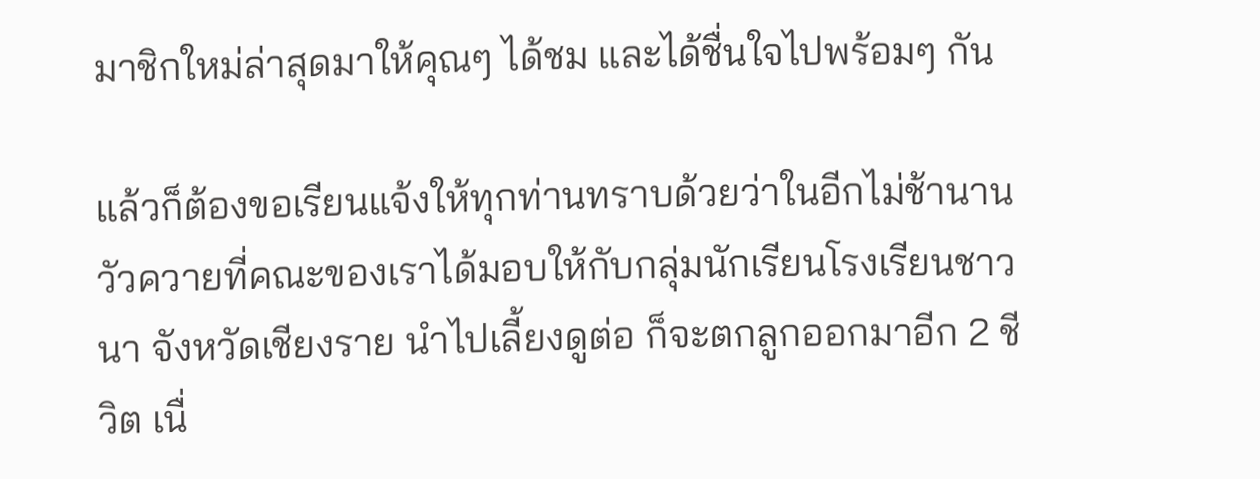มาชิกใหม่ล่าสุดมาให้คุณๆ ได้ชม และได้ชื่นใจไปพร้อมๆ กัน

แล้วก็ต้องขอเรียนแจ้งให้ทุกท่านทราบด้วยว่าในอีกไม่ช้านาน วัวควายที่คณะของเราได้มอบให้กับกลุ่มนักเรียนโรงเรียนชาวนา จังหวัดเชียงราย นำไปเลี้ยงดูต่อ ก็จะตกลูกออกมาอีก 2 ชีวิต เนื่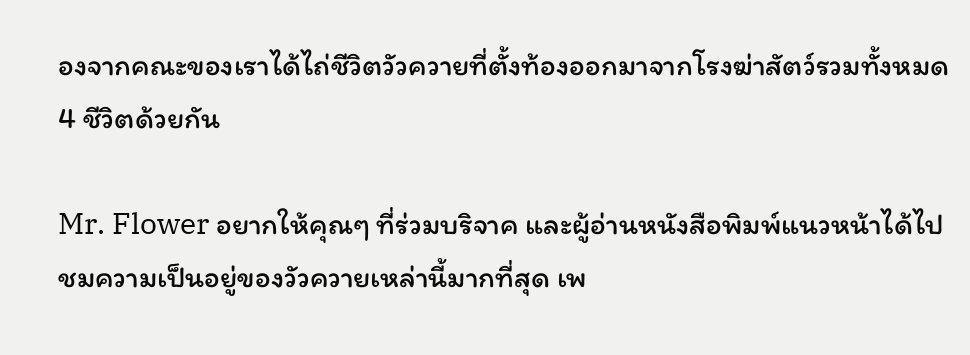องจากคณะของเราได้ไถ่ชีวิตวัวควายที่ตั้งท้องออกมาจากโรงฆ่าสัตว์รวมทั้งหมด4 ชีวิตด้วยกัน

Mr. Flower อยากให้คุณๆ ที่ร่วมบริจาค และผู้อ่านหนังสือพิมพ์แนวหน้าได้ไปชมความเป็นอยู่ของวัวควายเหล่านี้มากที่สุด เพ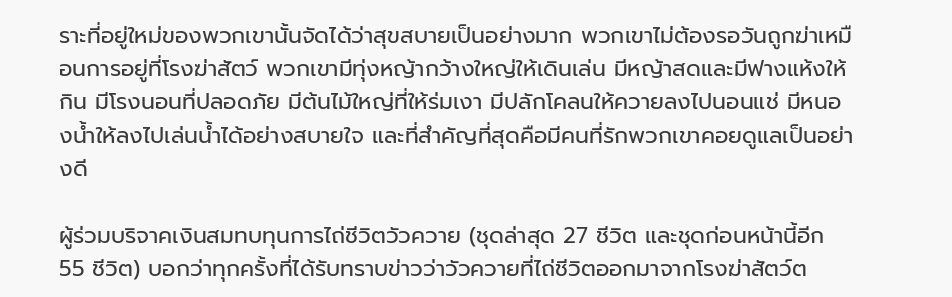ราะที่อยู่ใหม่ของพวกเขานั้นจัดได้ว่าสุขสบายเป็นอย่างมาก พวกเขาไม่ต้องรอวันถูกฆ่าเหมือนการอยู่ที่โรงฆ่าสัตว์ พวกเขามีทุ่งหญ้ากว้างใหญ่ให้เดินเล่น มีหญ้าสดและมีฟางแห้งให้กิน มีโรงนอนที่ปลอดภัย มีต้นไม้ใหญ่ที่ให้ร่มเงา มีปลักโคลนให้ควายลงไปนอนแช่ มีหนองน้ำให้ลงไปเล่นน้ำได้อย่างสบายใจ และที่สำคัญที่สุดคือมีคนที่รักพวกเขาคอยดูแลเป็นอย่างดี

ผู้ร่วมบริจาคเงินสมทบทุนการไถ่ชีวิตวัวควาย (ชุดล่าสุด 27 ชีวิต และชุดก่อนหน้านี้อีก 55 ชีวิต) บอกว่าทุกครั้งที่ได้รับทราบข่าวว่าวัวควายที่ไถ่ชีวิตออกมาจากโรงฆ่าสัตว์ต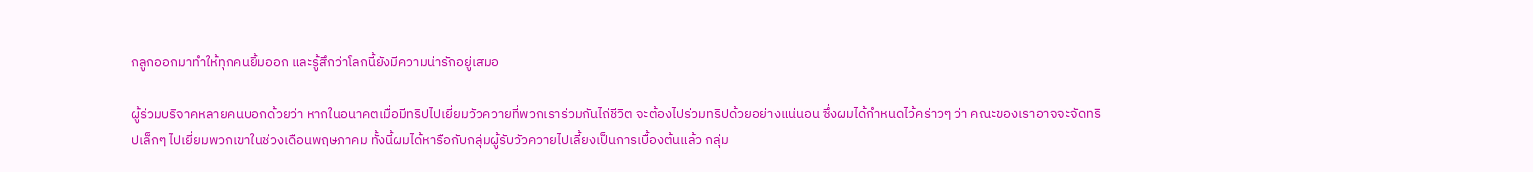กลูกออกมาทำให้ทุกคนยิ้มออก และรู้สึกว่าโลกนี้ยังมีความน่ารักอยู่เสมอ

ผู้ร่วมบริจาคหลายคนบอกด้วยว่า หากในอนาคตเมื่อมีทริปไปเยี่ยมวัวควายที่พวกเราร่วมกันไถ่ชีวิต จะต้องไปร่วมทริปด้วยอย่างแน่นอน ซึ่งผมได้กำหนดไว้คร่าวๆ ว่า คณะของเราอาจจะจัดทริปเล็กๆ ไปเยี่ยมพวกเขาในช่วงเดือนพฤษภาคม ทั้งนี้ผมได้หารือกับกลุ่มผู้รับวัวควายไปเลี้ยงเป็นการเบื้องต้นแล้ว กลุ่ม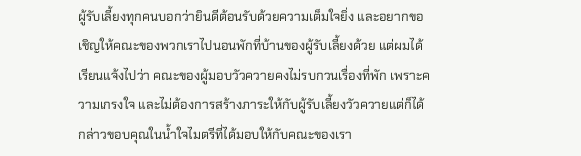ผู้รับเลี้ยงทุกคนบอกว่ายินดีต้อนรับด้วยความเต็มใจยิ่ง และอยากขอเชิญให้คณะของพวกเราไปนอนพักที่บ้านของผู้รับเลี้ยงด้วย แต่ผมได้เรียนแจ้งไปว่า คณะของผู้มอบวัวควายคงไม่รบกวนเรื่องที่พัก เพราะความเกรงใจ และไม่ต้องการสร้างภาระให้กับผู้รับเลี้ยงวัวควายแต่ก็ได้กล่าวขอบคุณในน้ำใจไมตรีที่ได้มอบให้กับคณะของเรา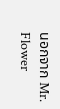นอกจาก Mr. Flower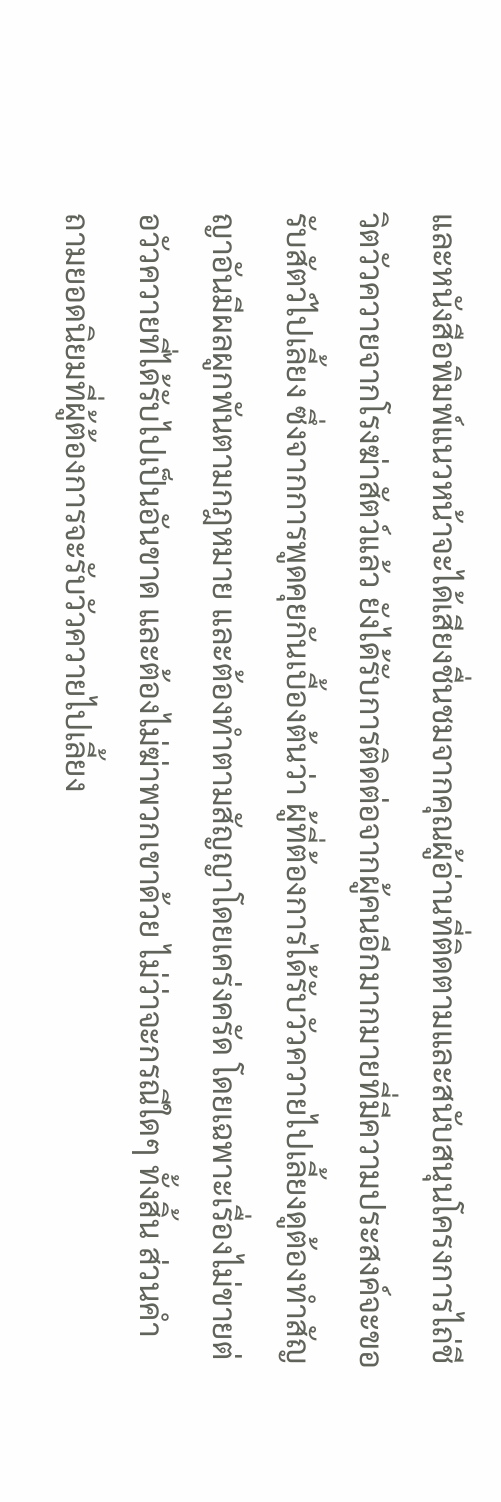และหนังสือพิมพ์แนวหน้าจะได้เสียงชื่นชมจากคุณผู้อ่านที่ติดตามและสนับสนุนโครงการไถ่ชีวิตวัวควายจากโรงฆ่าสัตว์แล้ว ยังได้รับการติดต่อจากผู้คนอีกมากมายที่มีความประสงค์จะขอรับสัตว์ไปเลี้ยง ซึ่งจากการพูดคุยกันเบื้องต้นว่า ผู้ที่ต้องการได้รับวัวควายไปเลี้ยงดูต้องทำสัญญาอันมีผลผูกพันตามกฎหมาย และต้องทำตามสัญญาโดยเคร่งครัด โดยเฉพาะเรื่องไม่ขายต่อวัวควายที่ได้รับไปเป็นอันขาด และต้องไม่ฆ่าพวกเขาด้วย ไม่ว่าจะกรณีใดๆ ทั้งสิ้น ส่วนคำถามยอดนิยมที่ผู้ต้องการจะรับวัวควายไปเลี้ยง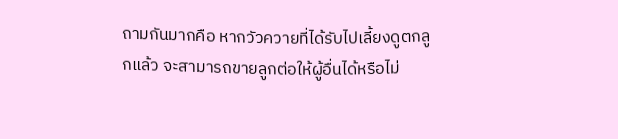ถามกันมากคือ หากวัวควายที่ได้รับไปเลี้ยงดูตกลูกแล้ว จะสามารถขายลูกต่อให้ผู้อื่นได้หรือไม่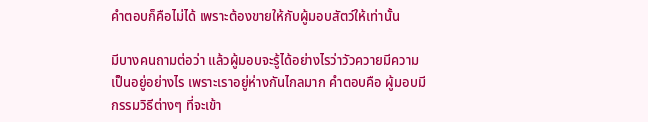คำตอบก็คือไม่ได้ เพราะต้องขายให้กับผู้มอบสัตว์ให้เท่านั้น

มีบางคนถามต่อว่า แล้วผู้มอบจะรู้ได้อย่างไรว่าวัวควายมีความเป็นอยู่อย่างไร เพราะเราอยู่ห่างกันไกลมาก คำตอบคือ ผู้มอบมีกรรมวิธีต่างๆ ที่จะเข้า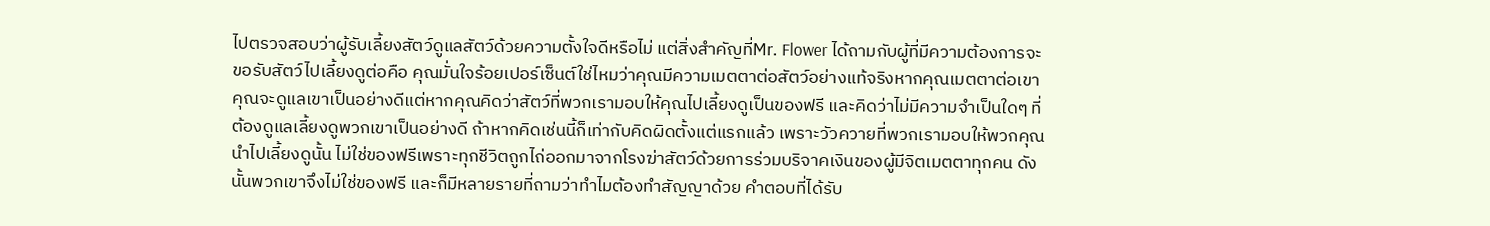ไปตรวจสอบว่าผู้รับเลี้ยงสัตว์ดูแลสัตว์ด้วยความตั้งใจดีหรือไม่ แต่สิ่งสำคัญที่Mr. Flower ได้ถามกับผู้ที่มีความต้องการจะขอรับสัตว์ไปเลี้ยงดูต่อคือ คุณมั่นใจร้อยเปอร์เซ็นต์ใช่ไหมว่าคุณมีความเมตตาต่อสัตว์อย่างแท้จริงหากคุณเมตตาต่อเขา คุณจะดูแลเขาเป็นอย่างดีแต่หากคุณคิดว่าสัตว์ที่พวกเรามอบให้คุณไปเลี้ยงดูเป็นของฟรี และคิดว่าไม่มีความจำเป็นใดๆ ที่ต้องดูแลเลี้ยงดูพวกเขาเป็นอย่างดี ถ้าหากคิดเช่นนี้ก็เท่ากับคิดผิดตั้งแต่แรกแล้ว เพราะวัวควายที่พวกเรามอบให้พวกคุณนำไปเลี้ยงดูนั้น ไม่ใช่ของฟรีเพราะทุกชีวิตถูกไถ่ออกมาจากโรงฆ่าสัตว์ด้วยการร่วมบริจาคเงินของผู้มีจิตเมตตาทุกคน ดังนั้นพวกเขาจึงไม่ใช่ของฟรี และก็มีหลายรายที่ถามว่าทำไมต้องทำสัญญาด้วย คำตอบที่ได้รับ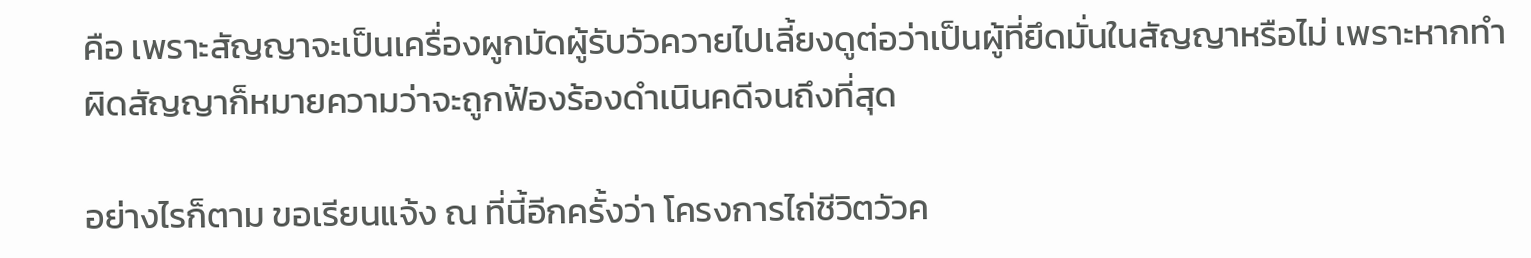คือ เพราะสัญญาจะเป็นเครื่องผูกมัดผู้รับวัวควายไปเลี้ยงดูต่อว่าเป็นผู้ที่ยึดมั่นในสัญญาหรือไม่ เพราะหากทำผิดสัญญาก็หมายความว่าจะถูกฟ้องร้องดำเนินคดีจนถึงที่สุด

อย่างไรก็ตาม ขอเรียนแจ้ง ณ ที่นี้อีกครั้งว่า โครงการไถ่ชีวิตวัวค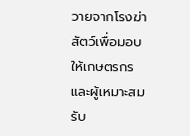วายจากโรงฆ่าสัตว์เพื่อมอบให้เกษตรกรและผู้เหมาะสมรับ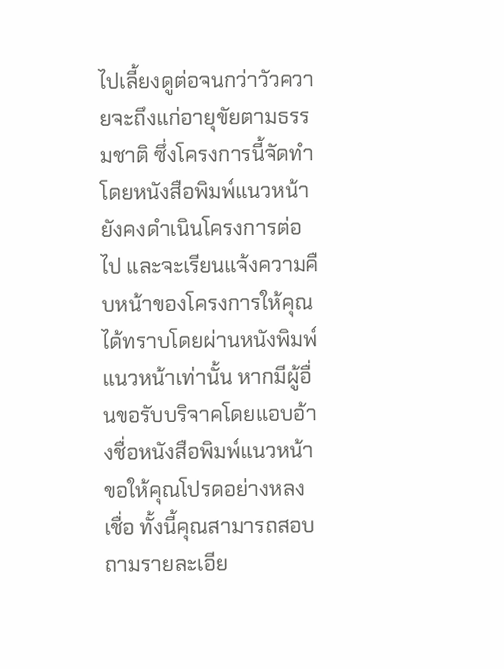ไปเลี้ยงดูต่อจนกว่าวัวควายจะถึงแก่อายุขัยตามธรรมชาติ ซึ่งโครงการนี้จัดทำโดยหนังสือพิมพ์แนวหน้ายังคงดำเนินโครงการต่อไป และจะเรียนแจ้งความคืบหน้าของโครงการให้คุณได้ทราบโดยผ่านหนังพิมพ์แนวหน้าเท่านั้น หากมีผู้อื่นขอรับบริจาคโดยแอบอ้างชื่อหนังสือพิมพ์แนวหน้า ขอให้คุณโปรดอย่างหลงเชื่อ ทั้งนี้คุณสามารถสอบถามรายละเอีย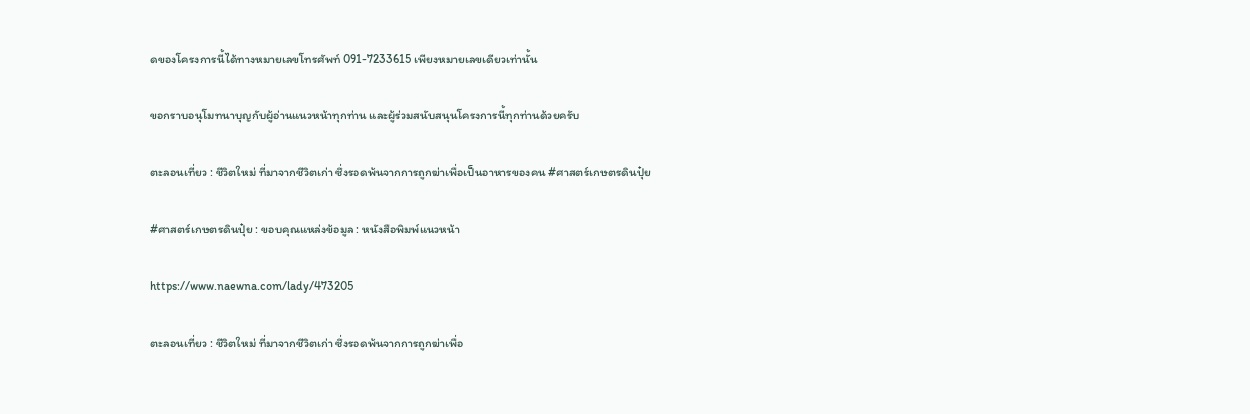ดของโครงการนี้ได้ทางหมายเลขโทรศัพท์ 091-7233615 เพียงหมายเลขเดียวเท่านั้น

ขอกราบอนุโมทนาบุญกับผู้อ่านแนวหน้าทุกท่าน และผู้ร่วมสนับสนุนโครงการนี้ทุกท่านด้วยครับ

ตะลอนเที่ยว : ชีวิตใหม่ ที่มาจากชีวิตเก่า ซึ่งรอดพ้นจากการถูกฆ่าเพื่อเป็นอาหารของคน #ศาสตร์เกษตรดินปุ๋ย

#ศาสตร์เกษตรดินปุ๋ย : ขอบคุณแหล่งข้อมูล : หนังสือพิมพ์แนวหน้า

https://www.naewna.com/lady/473205

ตะลอนเที่ยว : ชีวิตใหม่ ที่มาจากชีวิตเก่า ซึ่งรอดพ้นจากการถูกฆ่าเพื่อ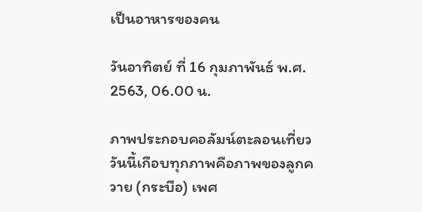เป็นอาหารของคน

วันอาทิตย์ ที่ 16 กุมภาพันธ์ พ.ศ. 2563, 06.00 น.

ภาพประกอบคอลัมน์ตะลอนเที่ยววันนี้เกือบทุกภาพคือภาพของลูกควาย (กระบือ) เพศ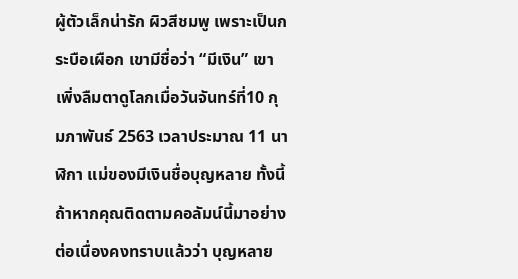ผู้ตัวเล็กน่ารัก ผิวสีชมพู เพราะเป็นกระบือเผือก เขามีชื่อว่า “มีเงิน” เขาเพิ่งลืมตาดูโลกเมื่อวันจันทร์ที่10 กุมภาพันธ์ 2563 เวลาประมาณ 11 นาฬิกา แม่ของมีเงินชื่อบุญหลาย ทั้งนี้ถ้าหากคุณติดตามคอลัมน์นี้มาอย่างต่อเนื่องคงทราบแล้วว่า บุญหลาย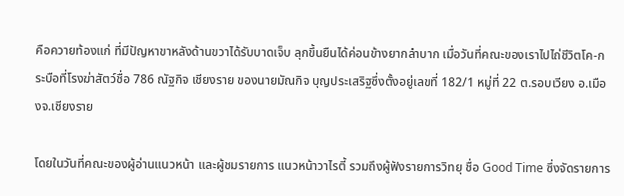คือควายท้องแก่ ที่มีปัญหาขาหลังด้านขวาได้รับบาดเจ็บ ลุกขึ้นยืนได้ค่อนข้างยากลำบาก เมื่อวันที่คณะของเราไปไถ่ชีวิตโค-กระบือที่โรงฆ่าสัตว์ชื่อ 786 ณัฐกิจ เชียงราย ของนายมัณกิจ บุญประเสริฐซึ่งตั้งอยู่เลขที่ 182/1 หมู่ที่ 22 ต.รอบเวียง อ.เมืองจ.เชียงราย

โดยในวันที่คณะของผู้อ่านแนวหน้า และผู้ชมรายการ แนวหน้าวาไรตี้ รวมถึงผู้ฟังรายการวิทยุ ชื่อ Good Time ซึ่งจัดรายการ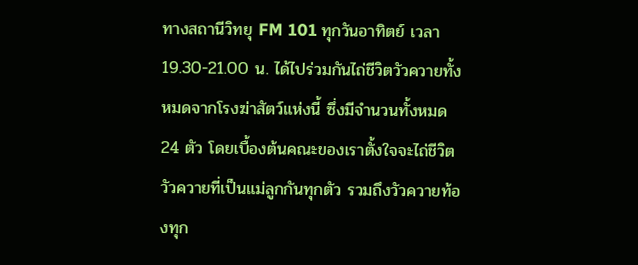ทางสถานีวิทยุ FM 101 ทุกวันอาทิตย์ เวลา 19.30-21.00 น. ได้ไปร่วมกันไถ่ชีวิตวัวควายทั้งหมดจากโรงฆ่าสัตว์แห่งนี้ ซึ่งมีจำนวนทั้งหมด 24 ตัว โดยเบื้องต้นคณะของเราตั้งใจจะไถ่ชีวิตวัวควายที่เป็นแม่ลูกกันทุกตัว รวมถึงวัวควายท้องทุก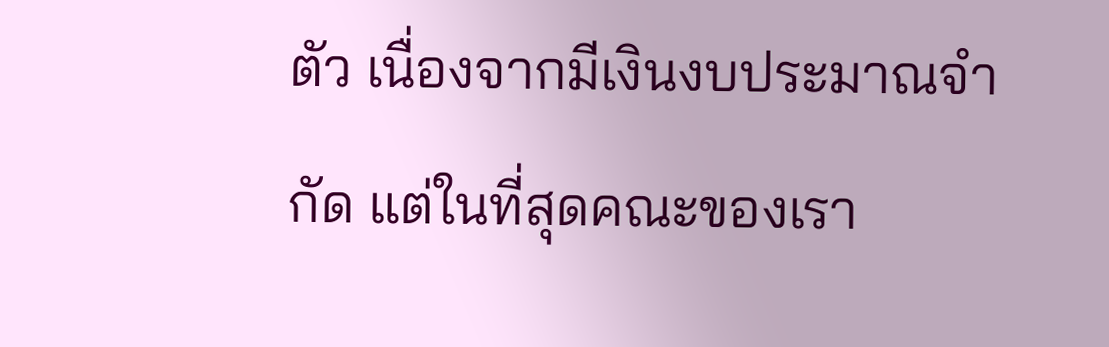ตัว เนื่องจากมีเงินงบประมาณจำกัด แต่ในที่สุดคณะของเรา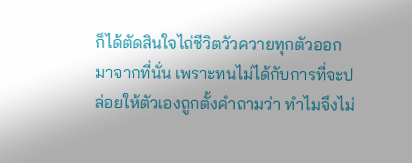ก็ได้ตัดสินใจไถ่ชีวิตวัวควายทุกตัวออกมาจากที่นั่น เพราะทนไม่ได้กับการที่จะปล่อยให้ตัวเองถูกตั้งคำถามว่า ทำไมจึงไม่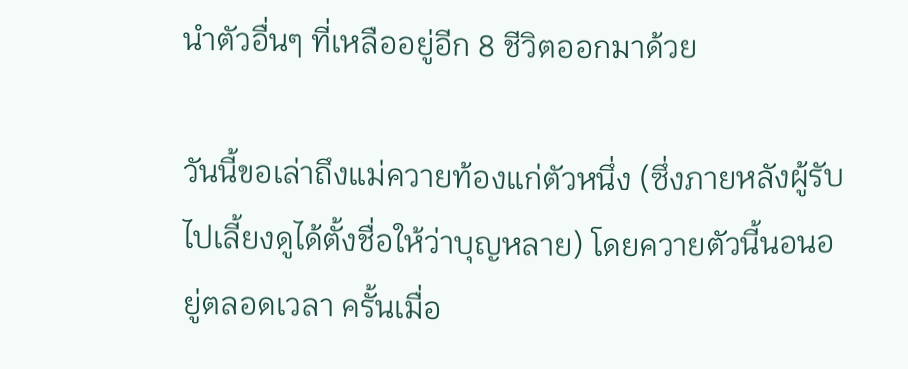นำตัวอื่นๆ ที่เหลืออยู่อีก 8 ชีวิตออกมาด้วย

วันนี้ขอเล่าถึงแม่ควายท้องแก่ตัวหนึ่ง (ซึ่งภายหลังผู้รับไปเลี้ยงดูได้ตั้งชื่อให้ว่าบุญหลาย) โดยควายตัวนี้นอนอยู่ตลอดเวลา ครั้นเมื่อ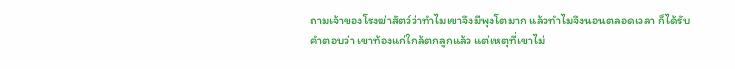ถามเจ้าของโรงฆ่าสัตว์ว่าทำไมเขาจึงมีพุงโตมาก แล้วทำไมจึงนอนตลอดเวลา ก็ได้รับคำตอบว่า เขาท้องแก่ใกล้ตกลูกแล้ว แต่เหตุที่เขาไม่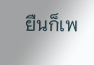ยืนก็เพ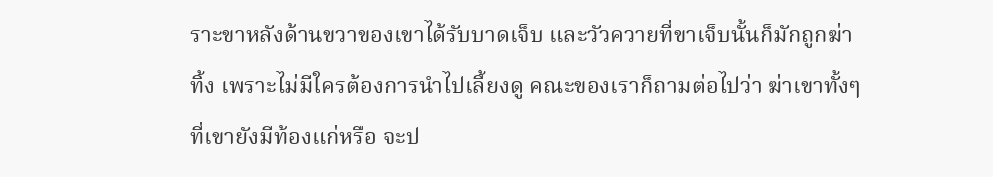ราะขาหลังด้านขวาของเขาได้รับบาดเจ็บ และวัวควายที่ขาเจ็บนั้นก็มักถูกฆ่าทิ้ง เพราะไม่มีใครต้องการนำไปเลี้ยงดู คณะของเราก็ถามต่อไปว่า ฆ่าเขาทั้งๆ ที่เขายังมีท้องแก่หรือ จะป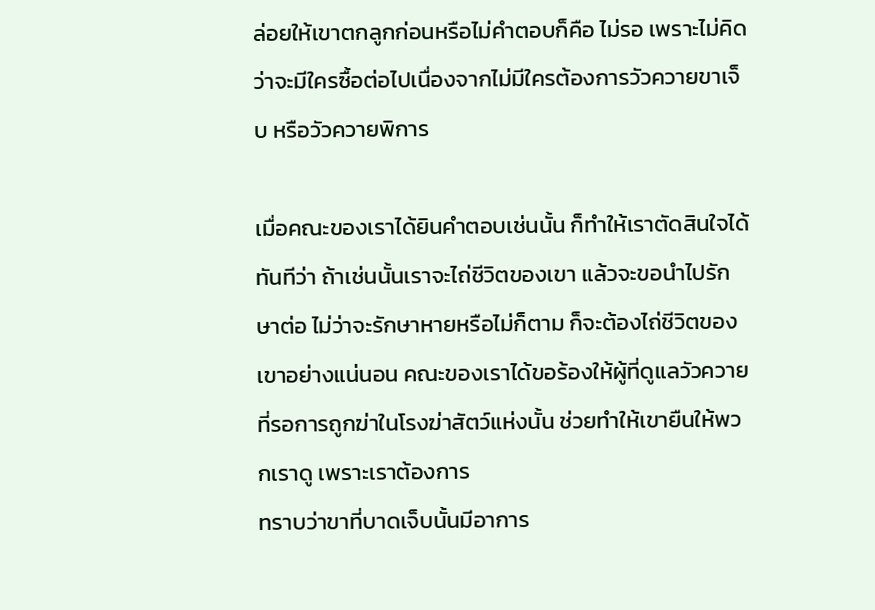ล่อยให้เขาตกลูกก่อนหรือไม่คำตอบก็คือ ไม่รอ เพราะไม่คิดว่าจะมีใครซื้อต่อไปเนื่องจากไม่มีใครต้องการวัวควายขาเจ็บ หรือวัวควายพิการ

เมื่อคณะของเราได้ยินคำตอบเช่นนั้น ก็ทำให้เราตัดสินใจได้ทันทีว่า ถ้าเช่นนั้นเราจะไถ่ชีวิตของเขา แล้วจะขอนำไปรักษาต่อ ไม่ว่าจะรักษาหายหรือไม่ก็ตาม ก็จะต้องไถ่ชีวิตของเขาอย่างแน่นอน คณะของเราได้ขอร้องให้ผู้ที่ดูแลวัวควายที่รอการถูกฆ่าในโรงฆ่าสัตว์แห่งนั้น ช่วยทำให้เขายืนให้พวกเราดู เพราะเราต้องการ
ทราบว่าขาที่บาดเจ็บนั้นมีอาการ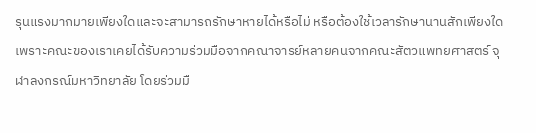รุนแรงมากมายเพียงใดและจะสามารถรักษาหายได้หรือไม่ หรือต้องใช้เวลารักษานานสักเพียงใด เพราะคณะของเราเคยได้รับความร่วมมือจากคณาจารย์หลายคนจากคณะสัตวแพทยศาสตร์ จุฬาลงกรณ์มหาวิทยาลัย โดยร่วมมื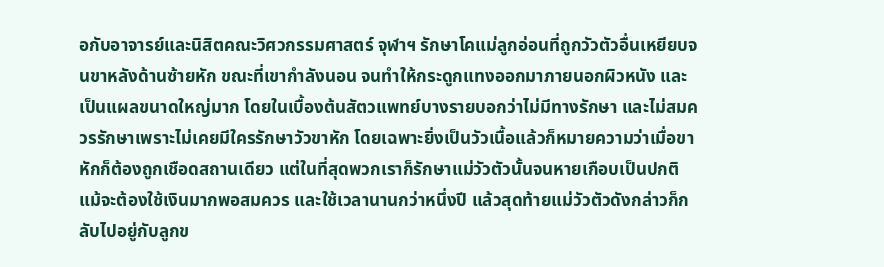อกับอาจารย์และนิสิตคณะวิศวกรรมศาสตร์ จุฬาฯ รักษาโคแม่ลูกอ่อนที่ถูกวัวตัวอื่นเหยียบจนขาหลังด้านซ้ายหัก ขณะที่เขากำลังนอน จนทำให้กระดูกแทงออกมาภายนอกผิวหนัง และเป็นแผลขนาดใหญ่มาก โดยในเบื้องต้นสัตวแพทย์บางรายบอกว่าไม่มีทางรักษา และไม่สมควรรักษาเพราะไม่เคยมีใครรักษาวัวขาหัก โดยเฉพาะยิ่งเป็นวัวเนื้อแล้วก็หมายความว่าเมื่อขาหักก็ต้องถูกเชือดสถานเดียว แต่ในที่สุดพวกเราก็รักษาแม่วัวตัวนั้นจนหายเกือบเป็นปกติ แม้จะต้องใช้เงินมากพอสมควร และใช้เวลานานกว่าหนึ่งปี แล้วสุดท้ายแม่วัวตัวดังกล่าวก็กลับไปอยู่กับลูกข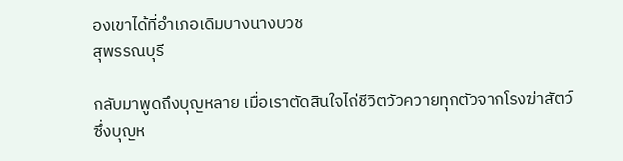องเขาได้ที่อำเภอเดิมบางนางบวช
สุพรรณบุรี

กลับมาพูดถึงบุญหลาย เมื่อเราตัดสินใจไถ่ชีวิตวัวควายทุกตัวจากโรงฆ่าสัตว์ ซึ่งบุญห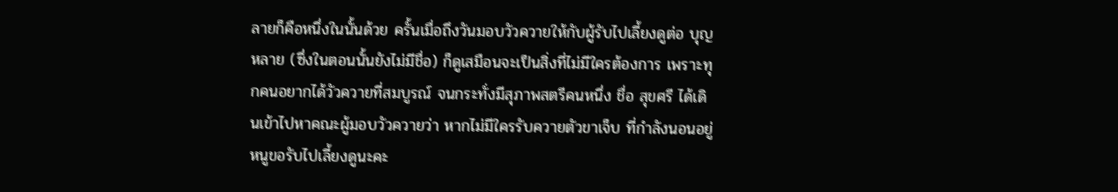ลายก็คือหนึ่งในนั้นด้วย ครั้นเมื่อถึงวันมอบวัวควายให้กับผู้รับไปเลี้ยงดูต่อ บุญหลาย (ซึ่งในตอนนั้นยังไม่มีชื่อ) ก็ดูเสมือนจะเป็นสิ่งที่ไม่มีใครต้องการ เพราะทุกคนอยากได้วัวควายที่สมบูรณ์ จนกระทั่งมีสุภาพสตรีคนหนึ่ง ชื่อ สุขศรี ได้เดินเข้าไปหาคณะผู้มอบวัวควายว่า หากไม่มีใครรับควายตัวขาเจ็บ ที่กำลังนอนอยู่ หนูขอรับไปเลี้ยงดูนะคะ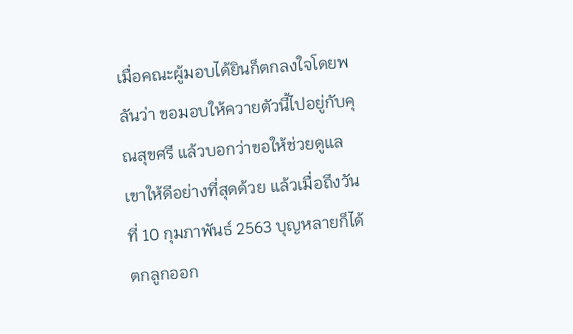เมื่อคณะผู้มอบได้ยินก็ตกลงใจโดยพลันว่า ขอมอบให้ควายตัวนี้ไปอยู่กับคุณสุขศรี แล้วบอกว่าขอให้ช่วยดูแลเขาให้ดีอย่างที่สุดด้วย แล้วเมื่อถึงวันที่ 10 กุมภาพันธ์ 2563 บุญหลายก็ได้ตกลูกออก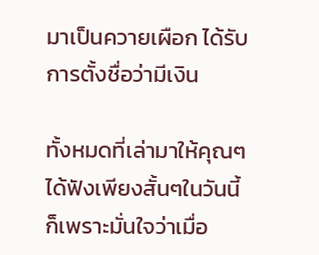มาเป็นควายเผือก ได้รับการตั้งชื่อว่ามีเงิน

ทั้งหมดที่เล่ามาให้คุณๆ ได้ฟังเพียงสั้นๆในวันนี้ ก็เพราะมั่นใจว่าเมื่อ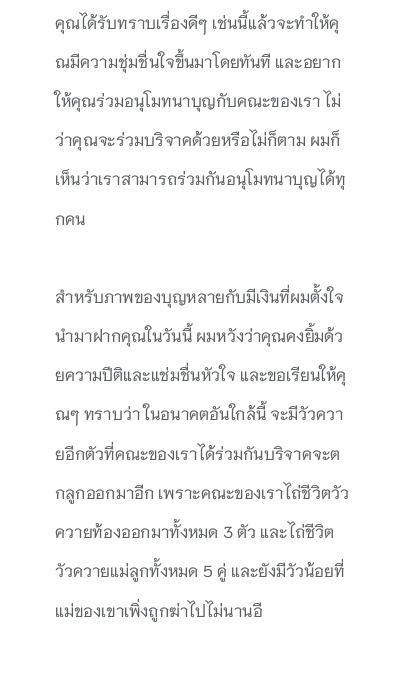คุณได้รับทราบเรื่องดีๆ เช่นนี้แล้วจะทำให้คุณมีความชุ่มชื่นใจขึ้นมาโดยทันที และอยากให้คุณร่วมอนุโมทนาบุญกับคณะของเรา ไม่ว่าคุณจะร่วมบริจาคด้วยหรือไม่ก็ตาม ผมก็เห็นว่าเราสามารถร่วมกันอนุโมทนาบุญได้ทุกคน

สำหรับภาพของบุญหลายกับมีเงินที่ผมตั้งใจนำมาฝากคุณในวันนี้ ผมหวังว่าคุณคงยิ้มด้วยความปีติและแช่มชื่นหัวใจ และขอเรียนให้คุณๆ ทราบว่า ในอนาคตอันใกล้นี้ จะมีวัวควายอีกตัวที่คณะของเราได้ร่วมกันบริจาคจะตกลูกออกมาอีก เพราะคณะของเราไถ่ชีวิตวัวควายท้องออกมาทั้งหมด 3 ตัว และไถ่ชีวิตวัวควายแม่ลูกทั้งหมด 5 คู่ และยังมีวัวน้อยที่แม่ของเขาเพิ่งถูกฆ่าไปไม่นานอี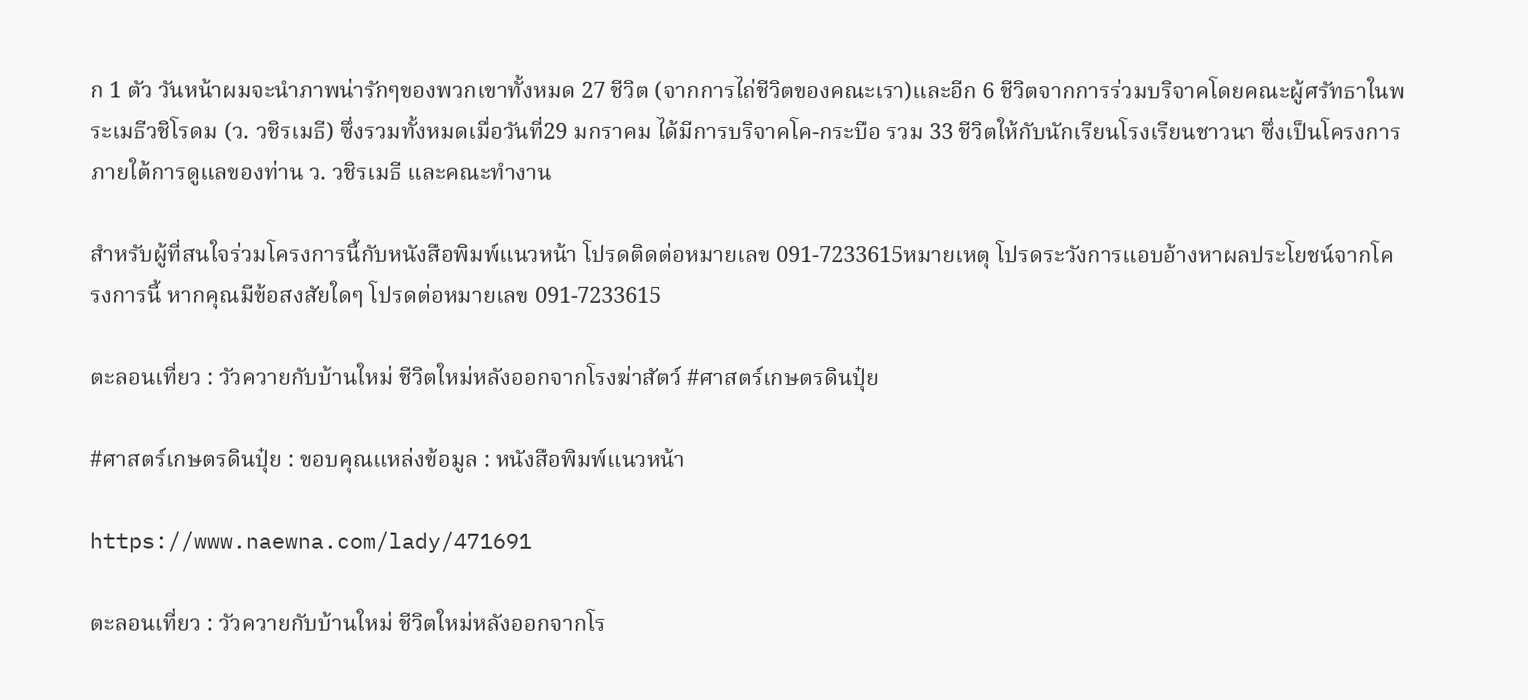ก 1 ตัว วันหน้าผมจะนำภาพน่ารักๆของพวกเขาทั้งหมด 27 ชีวิต (จากการไถ่ชีวิตของคณะเรา)และอีก 6 ชีวิตจากการร่วมบริจาคโดยคณะผู้ศรัทธาในพระเมธีวชิโรดม (ว. วชิรเมธี) ซึ่งรวมทั้งหมดเมื่อวันที่29 มกราคม ได้มีการบริจาคโค-กระบือ รวม 33 ชีวิตให้กับนักเรียนโรงเรียนชาวนา ซึ่งเป็นโครงการภายใต้การดูแลของท่าน ว. วชิรเมธี และคณะทำงาน

สำหรับผู้ที่สนใจร่วมโครงการนี้กับหนังสือพิมพ์แนวหน้า โปรดติดต่อหมายเลข 091-7233615หมายเหตุ โปรดระวังการแอบอ้างหาผลประโยชน์จากโครงการนี้ หากคุณมีข้อสงสัยใดๆ โปรดต่อหมายเลข 091-7233615

ตะลอนเที่ยว : วัวควายกับบ้านใหม่ ชีวิตใหม่หลังออกจากโรงฆ่าสัตว์ #ศาสตร์เกษตรดินปุ๋ย

#ศาสตร์เกษตรดินปุ๋ย : ขอบคุณแหล่งข้อมูล : หนังสือพิมพ์แนวหน้า

https://www.naewna.com/lady/471691

ตะลอนเที่ยว : วัวควายกับบ้านใหม่ ชีวิตใหม่หลังออกจากโร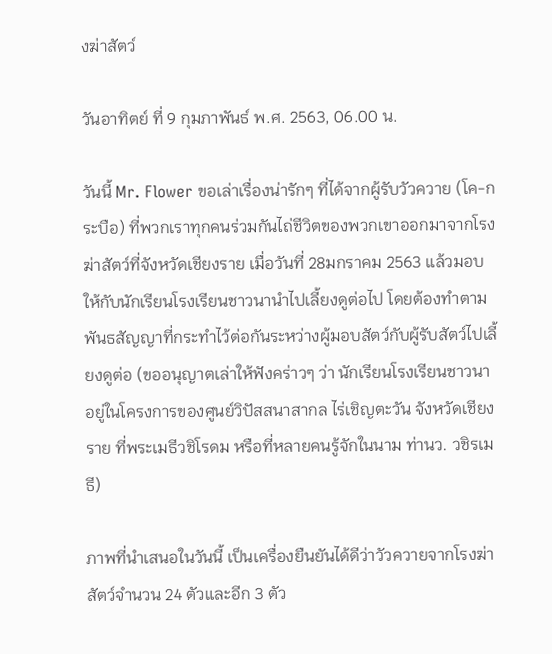งฆ่าสัตว์

วันอาทิตย์ ที่ 9 กุมภาพันธ์ พ.ศ. 2563, 06.00 น.

วันนี้ Mr. Flower ขอเล่าเรื่องน่ารักๆ ที่ได้จากผู้รับวัวควาย (โค-กระบือ) ที่พวกเราทุกคนร่วมกันไถ่ชีวิตของพวกเขาออกมาจากโรงฆ่าสัตว์ที่จังหวัดเชียงราย เมื่อวันที่ 28มกราคม 2563 แล้วมอบให้กับนักเรียนโรงเรียนชาวนานำไปเลี้ยงดูต่อไป โดยต้องทำตามพันธสัญญาที่กระทำไว้ต่อกันระหว่างผู้มอบสัตว์กับผู้รับสัตว์ไปเลี้ยงดูต่อ (ขออนุญาตเล่าให้ฟังคร่าวๆ ว่า นักเรียนโรงเรียนชาวนา อยู่ในโครงการของศูนย์วิปัสสนาสากล ไร่เชิญตะวัน จังหวัดเชียงราย ที่พระเมธีวชิโรดม หรือที่หลายคนรู้จักในนาม ท่านว. วชิรเมธี)

ภาพที่นำเสนอในวันนี้ เป็นเครื่องยืนยันได้ดีว่าวัวควายจากโรงฆ่าสัตว์จำนวน 24 ตัวและอีก 3 ตัว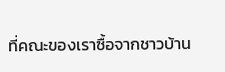ที่คณะของเราซื้อจากชาวบ้าน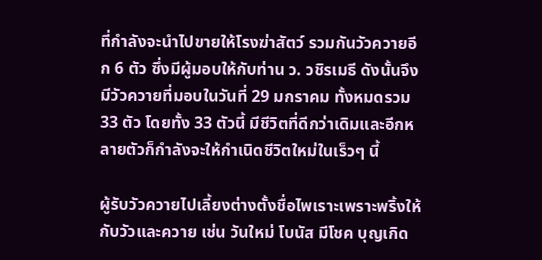ที่กำลังจะนำไปขายให้โรงฆ่าสัตว์ รวมกันวัวควายอีก 6 ตัว ซึ่งมีผู้มอบให้กับท่าน ว. วชิรเมธี ดังนั้นจึงมีวัวควายที่มอบในวันที่ 29 มกราคม ทั้งหมดรวม 33 ตัว โดยทั้ง 33 ตัวนี้ มีชีวิตที่ดีกว่าเดิมและอีกหลายตัวก็กำลังจะให้กำเนิดชีวิตใหม่ในเร็วๆ นี้

ผู้รับวัวควายไปเลี้ยงต่างตั้งชื่อไพเราะเพราะพริ้งให้กับวัวและควาย เช่น วันใหม่ โบนัส มีโชค บุญเกิด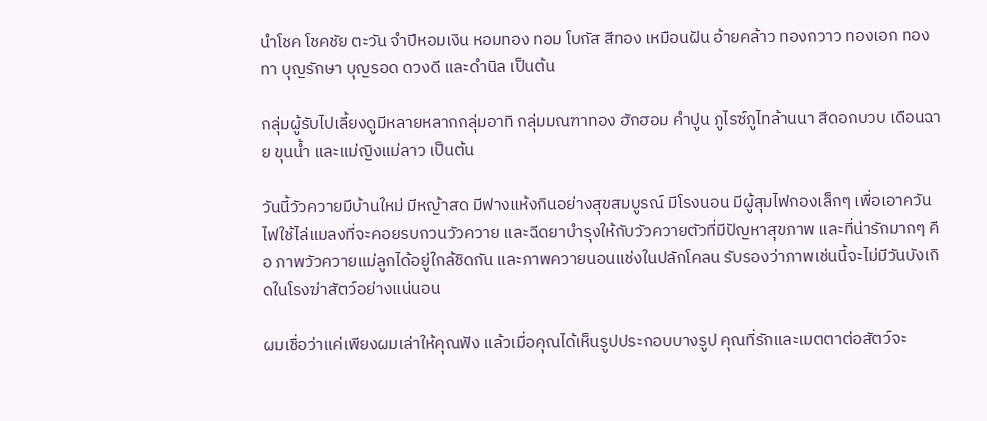นำโชค โชคชัย ตะวัน จำปีหอมเงิน หอมทอง ทอม โบกัส สีทอง เหมือนฝัน อ้ายคล้าว ทองกวาว ทองเอก ทองทา บุญรักษา บุญรอด ดวงดี และดำนิล เป็นต้น

กลุ่มผู้รับไปเลี้ยงดูมีหลายหลากกลุ่มอาทิ กลุ่มมณฑาทอง ฮักฮอม คำปูน ภูไรซ์ภูไทล้านนา สีดอกบวบ เดือนฉาย ขุนน้ำ และแม่ญิงแม่ลาว เป็นต้น

วันนี้วัวควายมีบ้านใหม่ มีหญ้าสด มีฟางแห้งกินอย่างสุขสมบูรณ์ มีโรงนอน มีผู้สุมไฟกองเล็กๆ เพื่อเอาควันไฟใช้ไล่แมลงที่จะคอยรบกวนวัวควาย และฉีดยาบำรุงให้กับวัวควายตัวที่มีปัญหาสุขภาพ และที่น่ารักมากๆ คือ ภาพวัวควายแม่ลูกได้อยู่ใกล้ชิดกัน และภาพควายนอนแช่งในปลักโคลน รับรองว่าภาพเช่นนี้จะไม่มีวันบังเกิดในโรงฆ่าสัตว์อย่างแน่นอน

ผมเชื่อว่าแค่เพียงผมเล่าให้คุณฟัง แล้วเมื่อคุณได้เห็นรูปประกอบบางรูป คุณที่รักและเมตตาต่อสัตว์จะ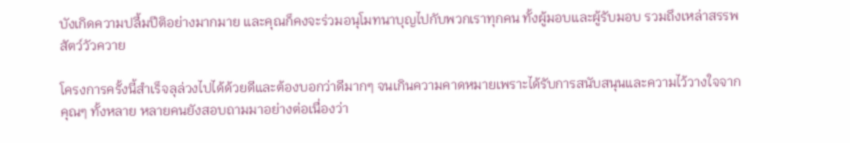บังเกิดความปลื้มปีติอย่างมากมาย และคุณก็คงจะร่วมอนุโมทนาบุญไปกับพวกเราทุกคน ทั้งผู้มอบและผู้รับมอบ รวมถึงเหล่าสรรพสัตว์วัวควาย

โครงการครั้งนี้สำเร็จลุล่วงไปได้ด้วยดีและต้องบอกว่าดีมากๆ จนเกินความคาดหมายเพราะได้รับการสนับสนุนและความไว้วางใจจากคุณๆ ทั้งหลาย หลายคนยังสอบถามมาอย่างต่อเนื่องว่า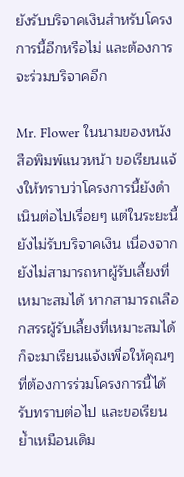ยังรับบริจาคเงินสำหรับโครงการนี้อีกหรือไม่ และต้องการจะร่วมบริจาคอีก

Mr. Flower ในนามของหนังสือพิมพ์แนวหน้า ขอเรียนแจ้งให้ทราบว่าโครงการนี้ยังดำเนินต่อไปเรื่อยๆ แต่ในระยะนี้ยังไม่รับบริจาคเงิน เนื่องจากยังไม่สามารถหาผู้รับเลี้ยงที่เหมาะสมได้ หากสามารถเลือกสรรผู้รับเลี้ยงที่เหมาะสมได้ ก็จะมาเรียนแจ้งเพื่อให้คุณๆ ที่ต้องการร่วมโครงการนี้ได้รับทราบต่อไป และขอเรียนย้ำเหมือนเดิม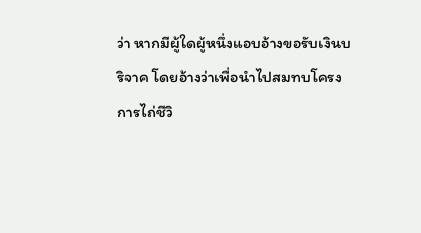ว่า หากมีผู้ใดผู้หนึ่งแอบอ้างขอรับเงินบริจาค โดยอ้างว่าเพื่อนำไปสมทบโครงการไถ่ชีวิ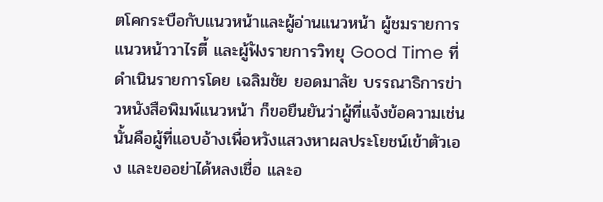ตโคกระบือกับแนวหน้าและผู้อ่านแนวหน้า ผู้ชมรายการแนวหน้าวาไรตี้ และผู้ฟังรายการวิทยุ Good Time ที่ดำเนินรายการโดย เฉลิมชัย ยอดมาลัย บรรณาธิการข่าวหนังสือพิมพ์แนวหน้า ก็ขอยืนยันว่าผู้ที่แจ้งข้อความเช่นนั้นคือผู้ที่แอบอ้างเพื่อหวังแสวงหาผลประโยชน์เข้าตัวเอง และขออย่าได้หลงเชื่อ และอ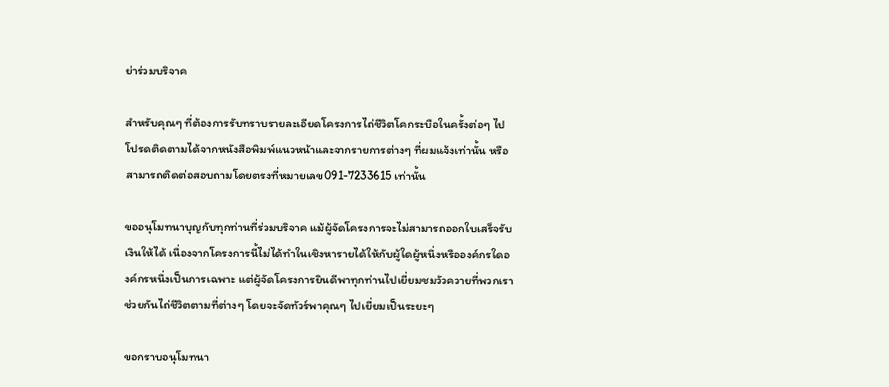ย่าร่วมบริจาค

สำหรับคุณๆ ที่ต้องการรับทราบรายละเอียดโครงการไถ่ชีวิตโคกระบือในครั้งต่อๆ ไป โปรดติดตามได้จากหนังสือพิมพ์แนวหน้าและจากรายการต่างๆ ที่ผมแจ้งเท่านั้น หรือสามารถติดต่อสอบถามโดยตรงที่หมายเลข091-7233615 เท่านั้น

ขออนุโมทนาบุญกับทุกท่านที่ร่วมบริจาค แม้ผู้จัดโครงการจะไม่สามารถออกใบเสร็จรับเงินให้ได้ เนื่องจากโครงการนี้ไม่ได้ทำในเชิงหารายได้ให้กับผู้ใดผู้หนึ่งหรือองค์กรใดองค์กรหนึ่งเป็นการเฉพาะ แต่ผู้จัดโครงการยินดีพาทุกท่านไปเยี่ยมชมวัวควายที่พวกเราช่วยกันไถ่ชีวิตตามที่ต่างๆ โดยจะจัดทัวร์พาคุณๆ ไปเยี่ยมเป็นระยะๆ

ขอกราบอนุโมทนา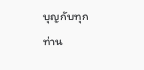บุญกับทุกท่าน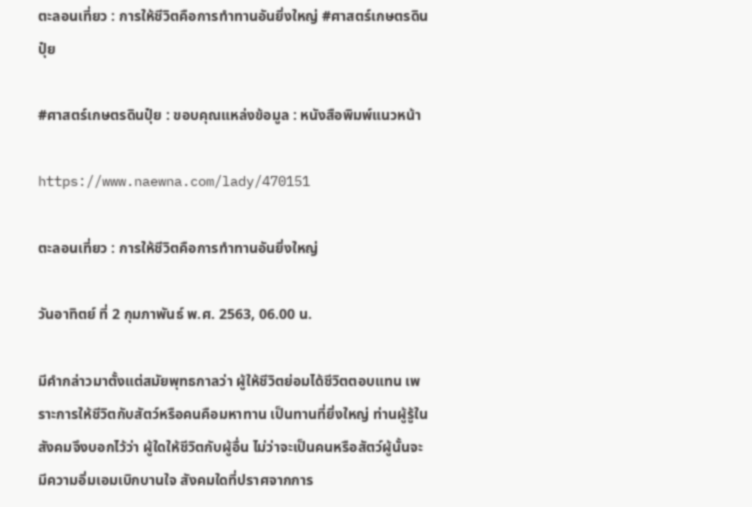ตะลอนเที่ยว : การให้ชีวิตคือการทำทานอันยิ่งใหญ่ #ศาสตร์เกษตรดินปุ๋ย

#ศาสตร์เกษตรดินปุ๋ย : ขอบคุณแหล่งข้อมูล : หนังสือพิมพ์แนวหน้า

https://www.naewna.com/lady/470151

ตะลอนเที่ยว : การให้ชีวิตคือการทำทานอันยิ่งใหญ่

วันอาทิตย์ ที่ 2 กุมภาพันธ์ พ.ศ. 2563, 06.00 น.

มีคำกล่าวมาตั้งแต่สมัยพุทธกาลว่า ผู้ให้ชีวิตย่อมได้ชีวิตตอบแทน เพราะการให้ชีวิตกับสัตว์หรือคนคือมหาทาน เป็นทานที่ยิ่งใหญ่ ท่านผู้รู้ในสังคมจึงบอกไว้ว่า ผู้ใดให้ชีวิตกับผู้อื่น ไม่ว่าจะเป็นคนหรือสัตว์ผู้นั้นจะมีความอิ่มเอมเบิกบานใจ สังคมใดที่ปราศจากการ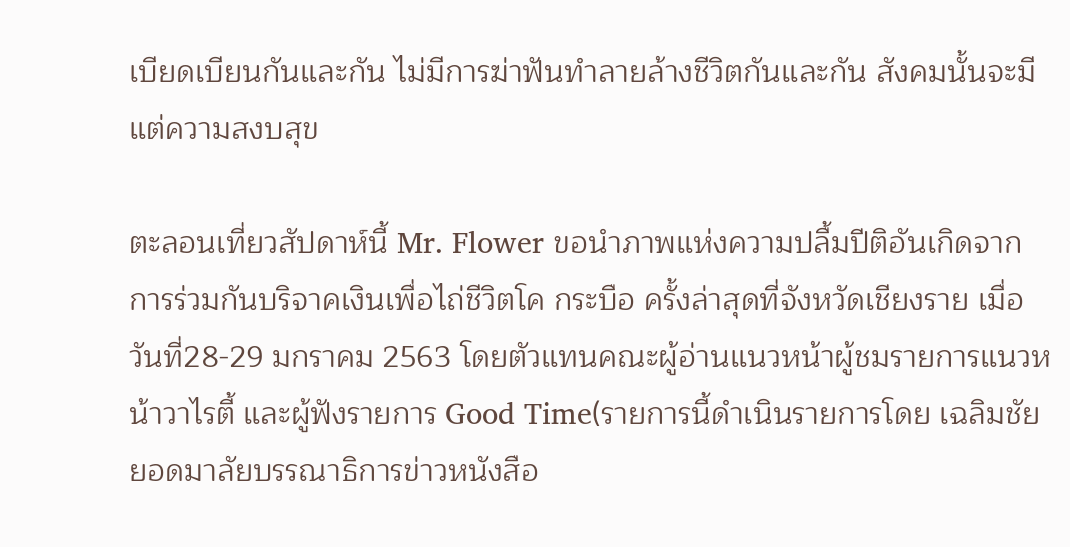เบียดเบียนกันและกัน ไม่มีการฆ่าฟันทำลายล้างชีวิตกันและกัน สังคมนั้นจะมีแต่ความสงบสุข

ตะลอนเที่ยวสัปดาห์นี้ Mr. Flower ขอนำภาพแห่งความปลื้มปีติอันเกิดจากการร่วมกันบริจาคเงินเพื่อไถ่ชีวิตโค กระบือ ครั้งล่าสุดที่จังหวัดเชียงราย เมื่อวันที่28-29 มกราคม 2563 โดยตัวแทนคณะผู้อ่านแนวหน้าผู้ชมรายการแนวหน้าวาไรตี้ และผู้ฟังรายการ Good Time(รายการนี้ดำเนินรายการโดย เฉลิมชัย ยอดมาลัยบรรณาธิการข่าวหนังสือ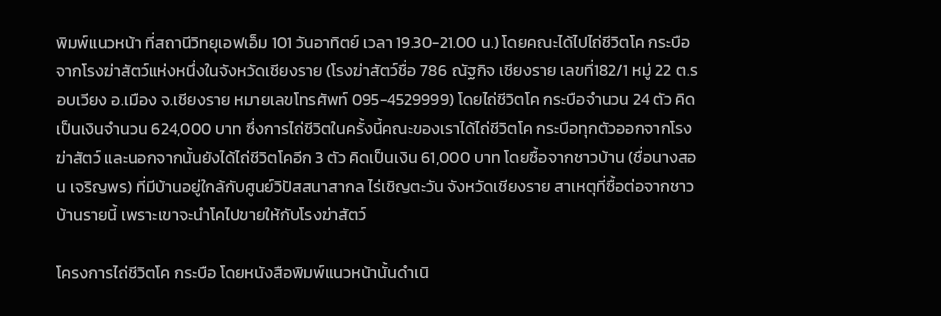พิมพ์แนวหน้า ที่สถานีวิทยุเอฟเอ็ม 101 วันอาทิตย์ เวลา 19.30-21.00 น.) โดยคณะได้ไปไถ่ชีวิตโค กระบือจากโรงฆ่าสัตว์แห่งหนึ่งในจังหวัดเชียงราย (โรงฆ่าสัตว์ชื่อ 786 ณัฐกิจ เชียงราย เลขที่182/1 หมู่ 22 ต.รอบเวียง อ.เมือง จ.เชียงราย หมายเลขโทรศัพท์ 095-4529999) โดยไถ่ชีวิตโค กระบือจำนวน 24 ตัว คิดเป็นเงินจำนวน 624,000 บาท ซึ่งการไถ่ชีวิตในครั้งนี้คณะของเราได้ไถ่ชีวิตโค กระบือทุกตัวออกจากโรงฆ่าสัตว์ และนอกจากนั้นยังได้ไถ่ชีวิตโคอีก 3 ตัว คิดเป็นเงิน 61,000 บาท โดยซื้อจากชาวบ้าน (ชื่อนางสอน เจริญพร) ที่มีบ้านอยู่ใกล้กับศูนย์วิปัสสนาสากล ไร่เชิญตะวัน จังหวัดเชียงราย สาเหตุที่ซื้อต่อจากชาวบ้านรายนี้ เพราะเขาจะนำโคไปขายให้กับโรงฆ่าสัตว์

โครงการไถ่ชีวิตโค กระบือ โดยหนังสือพิมพ์แนวหน้านั้นดำเนิ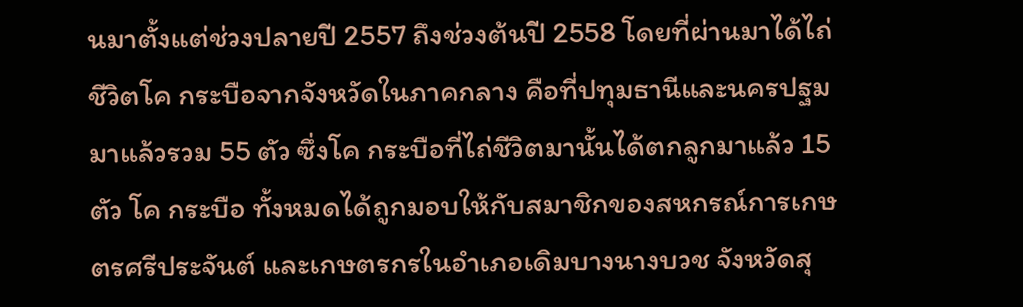นมาตั้งแต่ช่วงปลายปี 2557 ถึงช่วงต้นปี 2558 โดยที่ผ่านมาได้ไถ่ชีวิตโค กระบือจากจังหวัดในภาคกลาง คือที่ปทุมธานีและนครปฐมมาแล้วรวม 55 ตัว ซึ่งโค กระบือที่ไถ่ชีวิตมานั้นได้ตกลูกมาแล้ว 15 ตัว โค กระบือ ทั้งหมดได้ถูกมอบให้กับสมาชิกของสหกรณ์การเกษตรศรีประจันต์ และเกษตรกรในอำเภอเดิมบางนางบวช จังหวัดสุ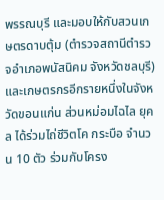พรรณบุรี และมอบให้กับสวนเกษตรดาบตุ้ม (ตำรวจสถานีตำรวจอำเภอพนัสนิคม จังหวัดชลบุรี) และเกษตรกรอีกรายหนึ่งในจังหวัดขอนแก่น ส่วนหม่อมไฉไล ยุคล ได้ร่วมไถ่ชีวิตโค กระบือ จำนวน 10 ตัว ร่วมกับโครง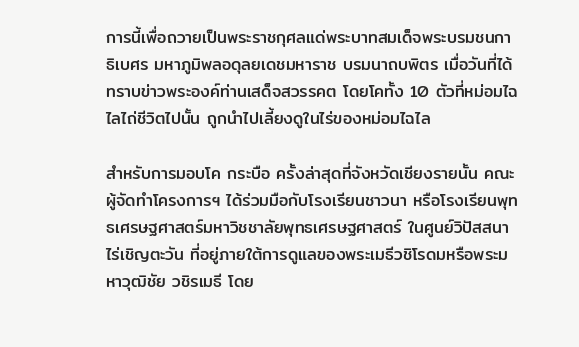การนี้เพื่อถวายเป็นพระราชกุศลแด่พระบาทสมเด็จพระบรมชนกาธิเบศร มหาภูมิพลอดุลยเดชมหาราช บรมนาถบพิตร เมื่อวันที่ได้ทราบข่าวพระองค์ท่านเสด็จสวรรคต โดยโคทั้ง 10 ตัวที่หม่อมไฉไลไถ่ชีวิตไปนั้น ถูกนำไปเลี้ยงดูในไร่ของหม่อมไฉไล

สำหรับการมอบโค กระบือ ครั้งล่าสุดที่จังหวัดเชียงรายนั้น คณะผู้จัดทำโครงการฯ ได้ร่วมมือกับโรงเรียนชาวนา หรือโรงเรียนพุทธเศรษฐศาสตร์มหาวิชชาลัยพุทธเศรษฐศาสตร์ ในศูนย์วิปัสสนาไร่เชิญตะวัน ที่อยู่ภายใต้การดูแลของพระเมธีวชิโรดมหรือพระมหาวุฒิชัย วชิรเมธี โดย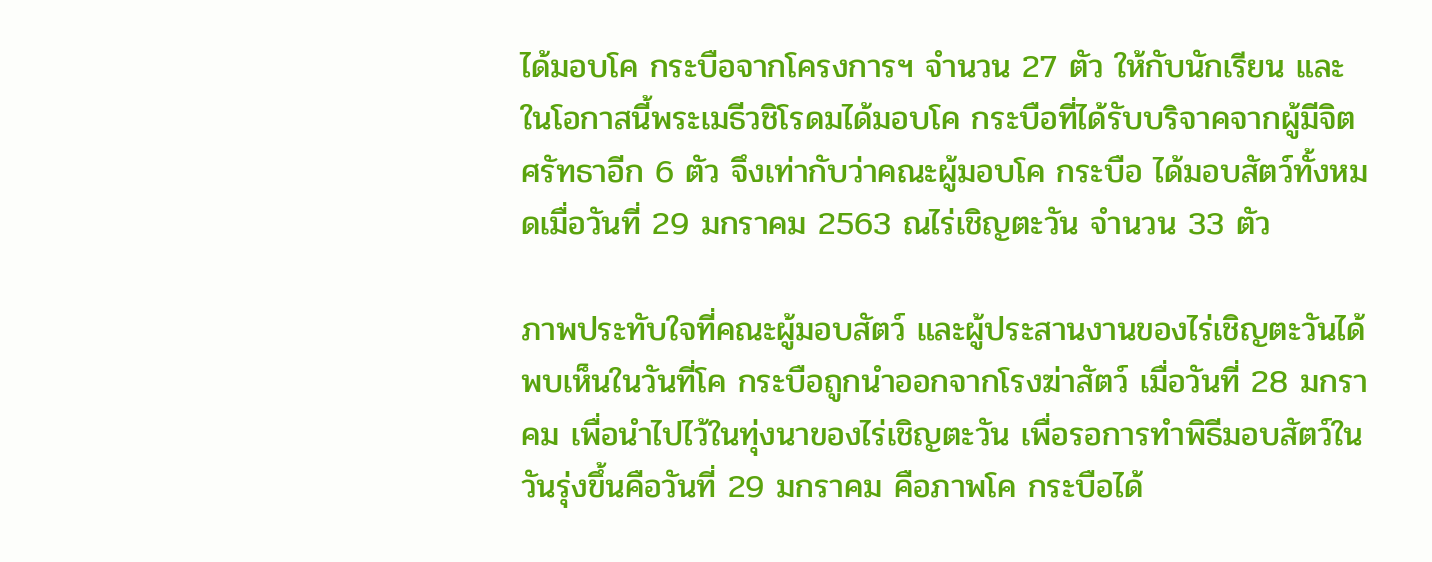ได้มอบโค กระบือจากโครงการฯ จำนวน 27 ตัว ให้กับนักเรียน และในโอกาสนี้พระเมธีวชิโรดมได้มอบโค กระบือที่ได้รับบริจาคจากผู้มีจิตศรัทธาอีก 6 ตัว จึงเท่ากับว่าคณะผู้มอบโค กระบือ ได้มอบสัตว์ทั้งหมดเมื่อวันที่ 29 มกราคม 2563 ณไร่เชิญตะวัน จำนวน 33 ตัว

ภาพประทับใจที่คณะผู้มอบสัตว์ และผู้ประสานงานของไร่เชิญตะวันได้พบเห็นในวันที่โค กระบือถูกนำออกจากโรงฆ่าสัตว์ เมื่อวันที่ 28 มกราคม เพื่อนำไปไว้ในทุ่งนาของไร่เชิญตะวัน เพื่อรอการทำพิธีมอบสัตว์ในวันรุ่งขึ้นคือวันที่ 29 มกราคม คือภาพโค กระบือได้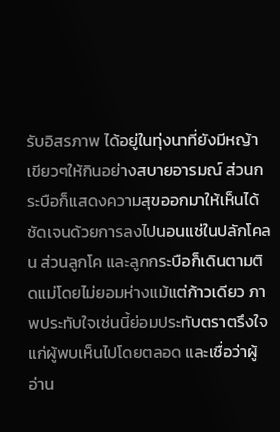รับอิสรภาพ ได้อยู่ในทุ่งนาที่ยังมีหญ้าเขียวๆให้กินอย่างสบายอารมณ์ ส่วนกระบือก็แสดงความสุขออกมาให้เห็นได้ชัดเจนด้วยการลงไปนอนแช่ในปลักโคลน ส่วนลูกโค และลูกกระบือก็เดินตามติดแม่โดยไม่ยอมห่างแม้แต่ก้าวเดียว ภาพประทับใจเช่นนี้ย่อมประทับตราตรึงใจแก่ผู้พบเห็นไปโดยตลอด และเชื่อว่าผู้อ่าน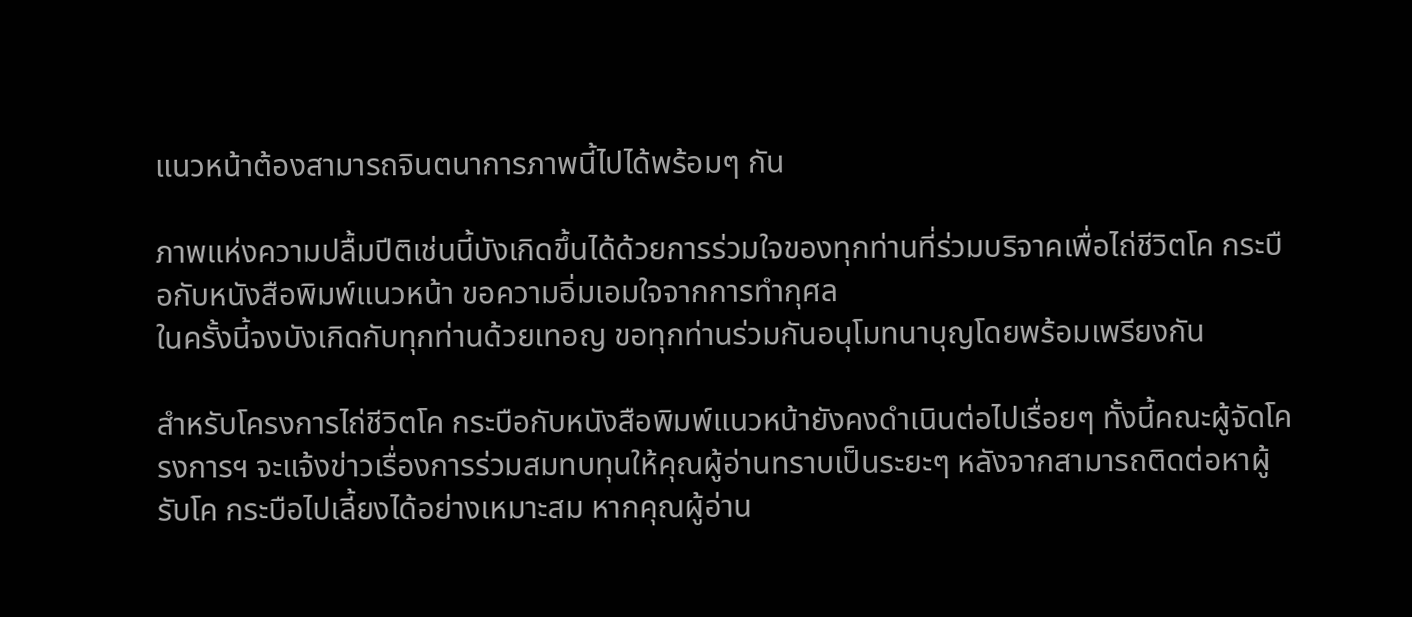แนวหน้าต้องสามารถจินตนาการภาพนี้ไปได้พร้อมๆ กัน

ภาพแห่งความปลื้มปีติเช่นนี้บังเกิดขึ้นได้ด้วยการร่วมใจของทุกท่านที่ร่วมบริจาคเพื่อไถ่ชีวิตโค กระบือกับหนังสือพิมพ์แนวหน้า ขอความอิ่มเอมใจจากการทำกุศล
ในครั้งนี้จงบังเกิดกับทุกท่านด้วยเทอญ ขอทุกท่านร่วมกันอนุโมทนาบุญโดยพร้อมเพรียงกัน

สำหรับโครงการไถ่ชีวิตโค กระบือกับหนังสือพิมพ์แนวหน้ายังคงดำเนินต่อไปเรื่อยๆ ทั้งนี้คณะผู้จัดโครงการฯ จะแจ้งข่าวเรื่องการร่วมสมทบทุนให้คุณผู้อ่านทราบเป็นระยะๆ หลังจากสามารถติดต่อหาผู้รับโค กระบือไปเลี้ยงได้อย่างเหมาะสม หากคุณผู้อ่าน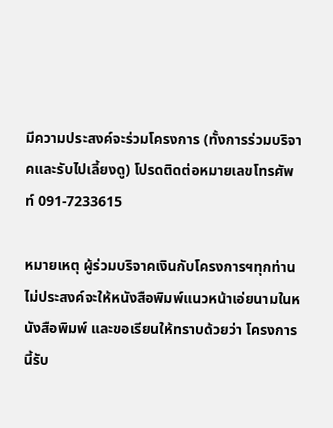มีความประสงค์จะร่วมโครงการ (ทั้งการร่วมบริจาคและรับไปเลี้ยงดู) โปรดติดต่อหมายเลขโทรศัพท์ 091-7233615

หมายเหตุ ผู้ร่วมบริจาคเงินกับโครงการฯทุกท่านไม่ประสงค์จะให้หนังสือพิมพ์แนวหน้าเอ่ยนามในหนังสือพิมพ์ และขอเรียนให้ทราบด้วยว่า โครงการนี้รับ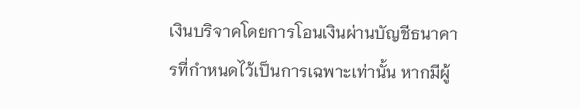เงินบริจาคโดยการโอนเงินผ่านบัญชีธนาคารที่กำหนดไว้เป็นการเฉพาะเท่านั้น หากมีผู้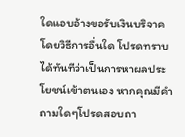ใดแอบอ้างขอรับเงินบริจาคโดยวิธีการอื่นใด โปรดทราบได้ทันทีว่าเป็นการหาผลประโยชน์เข้าตนเอง หากคุณมีคำถามใดๆโปรดสอบถา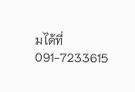มได้ที่ 091-7233615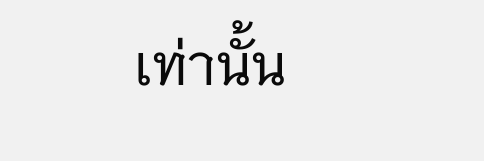เท่านั้น